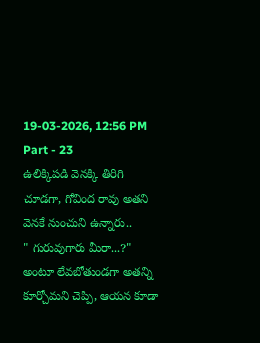19-03-2026, 12:56 PM
Part - 23
ఉలిక్కిపడి వెనక్కి తిరిగి చూడగా, గోవింద రావు అతని వెనకే నుంచుని ఉన్నారు..
" గురువుగారు మీరా...?" అంటూ లేవబోతుండగా అతన్ని కూర్చోమని చెప్పి, ఆయన కూడా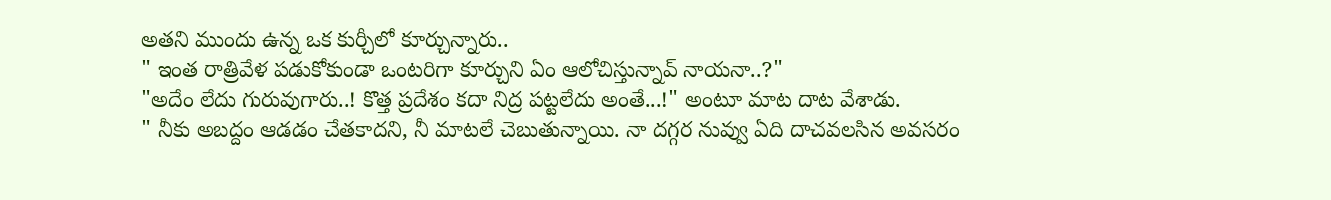అతని ముందు ఉన్న ఒక కుర్చీలో కూర్చున్నారు..
" ఇంత రాత్రివేళ పడుకోకుండా ఒంటరిగా కూర్చుని ఏం ఆలోచిస్తున్నావ్ నాయనా..?"
"అదేం లేదు గురువుగారు..! కొత్త ప్రదేశం కదా నిద్ర పట్టలేదు అంతే...!" అంటూ మాట దాట వేశాడు.
" నీకు అబద్దం ఆడడం చేతకాదని, నీ మాటలే చెబుతున్నాయి. నా దగ్గర నువ్వు ఏది దాచవలసిన అవసరం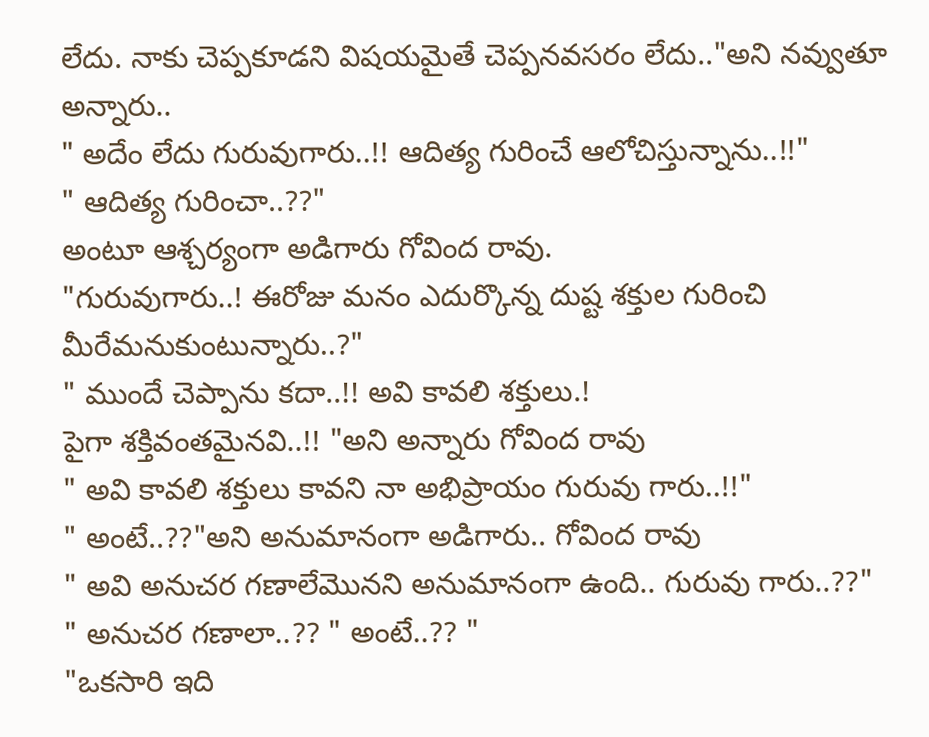లేదు. నాకు చెప్పకూడని విషయమైతే చెప్పనవసరం లేదు.."అని నవ్వుతూ అన్నారు..
" అదేం లేదు గురువుగారు..!! ఆదిత్య గురించే ఆలోచిస్తున్నాను..!!"
" ఆదిత్య గురించా..??"
అంటూ ఆశ్చర్యంగా అడిగారు గోవింద రావు.
"గురువుగారు..! ఈరోజు మనం ఎదుర్కొన్న దుష్ట శక్తుల గురించి మీరేమనుకుంటున్నారు..?"
" ముందే చెప్పాను కదా..!! అవి కావలి శక్తులు.!
పైగా శక్తివంతమైనవి..!! "అని అన్నారు గోవింద రావు
" అవి కావలి శక్తులు కావని నా అభిప్రాయం గురువు గారు..!!"
" అంటే..??"అని అనుమానంగా అడిగారు.. గోవింద రావు
" అవి అనుచర గణాలేమొనని అనుమానంగా ఉంది.. గురువు గారు..??"
" అనుచర గణాలా..?? " అంటే..?? "
"ఒకసారి ఇది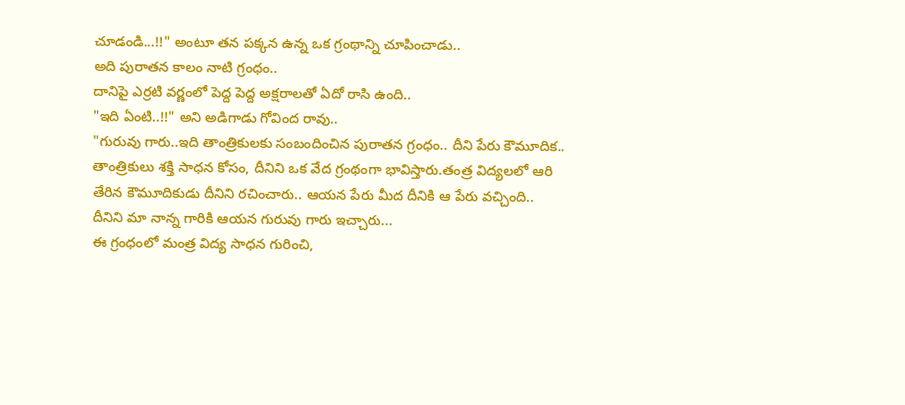చూడండి...!!" అంటూ తన పక్కన ఉన్న ఒక గ్రంథాన్ని చూపించాడు..
అది పురాతన కాలం నాటి గ్రంధం..
దానిపై ఎర్రటి వర్ణంలో పెద్ద పెద్ద అక్షరాలతో ఏదో రాసి ఉంది..
"ఇది ఏంటి..!!" అని అడిగాడు గోవింద రావు..
"గురువు గారు..ఇది తాంత్రికులకు సంబందించిన పురాతన గ్రంధం.. దీని పేరు కౌమూదిక..
తాంత్రికులు శక్తి సాధన కోసం, దీనిని ఒక వేద గ్రంథంగా భావిస్తారు.తంత్ర విద్యలలో ఆరి తేరిన కౌమూదికుడు దీనిని రచించారు.. ఆయన పేరు మీద దీనికి ఆ పేరు వచ్చింది..
దీనిని మా నాన్న గారికి ఆయన గురువు గారు ఇచ్చారు...
ఈ గ్రంధంలో మంత్ర విద్య సాధన గురించి,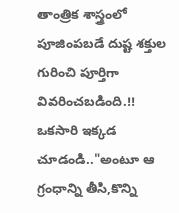తాంత్రిక శాస్త్రంలో పూజింపబడే దుష్ట శక్తుల గురించి పూర్తిగా వివరించబడింది.!! ఒకసారి ఇక్కడ చూడండి.."అంటూ ఆ గ్రంధాన్ని తీసి,కొన్ని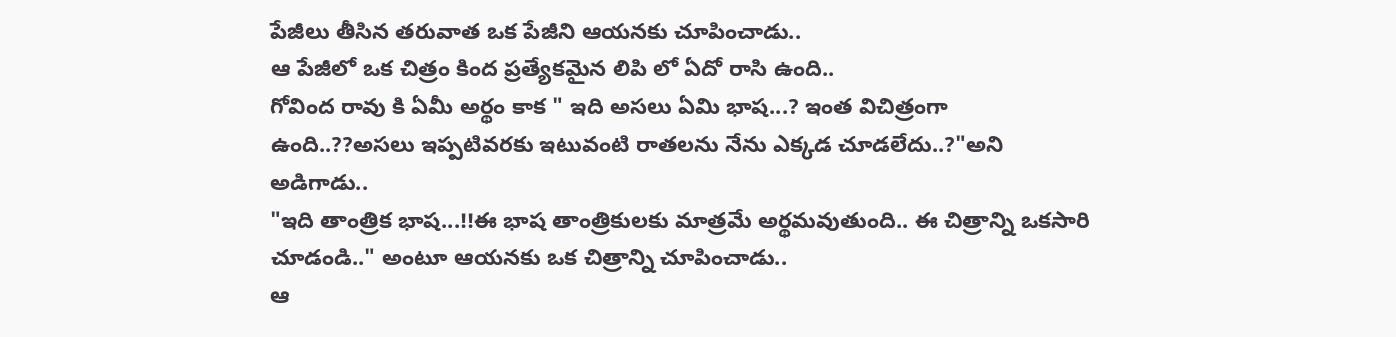పేజీలు తీసిన తరువాత ఒక పేజీని ఆయనకు చూపించాడు..
ఆ పేజీలో ఒక చిత్రం కింద ప్రత్యేకమైన లిపి లో ఏదో రాసి ఉంది..
గోవింద రావు కి ఏమీ అర్థం కాక " ఇది అసలు ఏమి భాష...? ఇంత విచిత్రంగా ఉంది..??అసలు ఇప్పటివరకు ఇటువంటి రాతలను నేను ఎక్కడ చూడలేదు..?"అని అడిగాడు..
"ఇది తాంత్రిక భాష...!!ఈ భాష తాంత్రికులకు మాత్రమే అర్థమవుతుంది.. ఈ చిత్రాన్ని ఒకసారి చూడండి.." అంటూ ఆయనకు ఒక చిత్రాన్ని చూపించాడు..
ఆ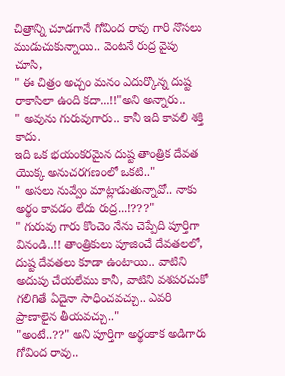చిత్రాన్ని చూడగానే గోవింద రావు గారి నొసలు ముడుచుకున్నాయి.. వెంటనే రుద్ర వైపు చూసి,
" ఈ చిత్రం అచ్చం మనం ఎదుర్కొన్న దుష్ట రాకాసిలా ఉంది కదా...!!"అని అన్నారు..
" అవును గురువుగారు.. కానీ ఇది కావలి శక్తి కాదు.
ఇది ఒక భయంకరమైన దుష్ట తాంత్రిక దేవత యొక్క అనుచరగణంలో ఒకటి.."
" అసలు నువ్వేం మాట్లాడుతున్నావో.. నాకు అర్థం కావడం లేదు రుద్ర...!???"
" గురువు గారు కొంచెం నేను చెప్పేది పూర్తిగా వినండి..!! తాంత్రికులు పూజించే దేవతలలో, దుష్ట దేవతలు కూడా ఉంటాయి.. వాటిని అదుపు చేయలేము కానీ, వాటిని వశపరచుకో గలిగితే ఏదైనా సాధించవచ్చు.. ఎవరి ప్రాణాలైన తీయవచ్చు.."
"అంటే..??" అని పూర్తిగా అర్థంకాక అడిగారు గోవింద రావు..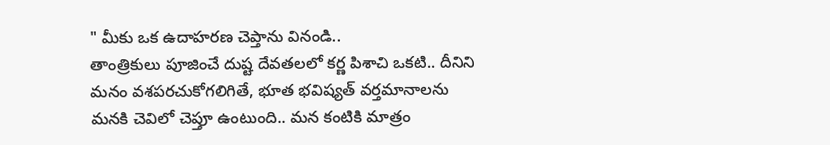" మీకు ఒక ఉదాహరణ చెప్తాను వినండి..
తాంత్రికులు పూజించే దుష్ట దేవతలలో కర్ణ పిశాచి ఒకటి.. దీనిని మనం వశపరచుకోగలిగితే, భూత భవిష్యత్ వర్తమానాలను మనకి చెవిలో చెప్తూ ఉంటుంది.. మన కంటికి మాత్రం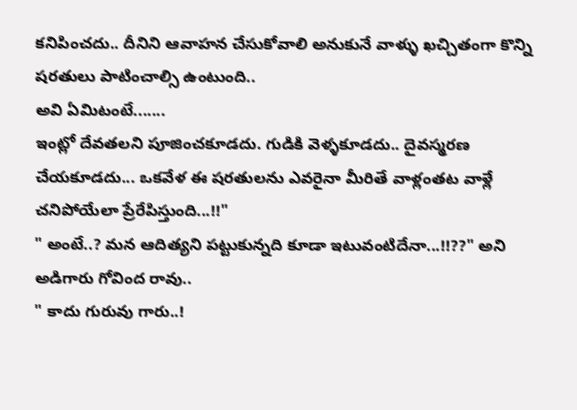కనిపించదు.. దీనిని ఆవాహన చేసుకోవాలి అనుకునే వాళ్ళు ఖచ్చితంగా కొన్ని షరతులు పాటించాల్సి ఉంటుంది..
అవి ఏమిటంటే.......
ఇంట్లో దేవతలని పూజించకూడదు. గుడికి వెళ్ళకూడదు.. దైవస్మరణ చేయకూడదు... ఒకవేళ ఈ షరతులను ఎవరైనా మీరితే వాళ్లంతట వాళ్లే చనిపోయేలా ప్రేరేపిస్తుంది...!!"
" అంటే..? మన ఆదిత్యని పట్టుకున్నది కూడా ఇటువంటిదేనా...!!??" అని అడిగారు గోవింద రావు..
" కాదు గురువు గారు..!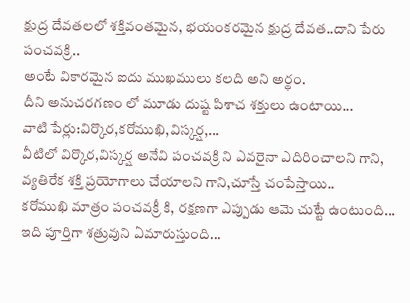క్షుద్ర దేవతలలో శక్తివంతమైన, భయంకరమైన క్షుద్ర దేవత..దాని పేరు పంచవక్రి..
అంటే వికారమైన ఐదు ముఖములు కలది అని అర్థం.
దీని అనుచరగణం లో మూడు దుష్ట పిశాచ శక్తులు ఉంటాయి...
వాటి పేర్లు:విర్కొర,కరోముఖి,విస్కర్ష,...
వీటిలో విర్కొర,విస్కర్ష అనేవి పంచవక్రి ని ఎవరైనా ఎదిరించాలని గాని, వ్యతిరేక శక్తి ప్రయోగాలు చేయాలని గాని,చూస్తే చంపేస్తాయి..
కరోముఖి మాత్రం పంచవక్రీ కి, రక్షణగా ఎప్పుడు ఆమె చుట్టే ఉంటుంది...
ఇది పూర్తిగా శత్రువుని ఏమారుస్తుంది...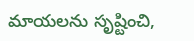మాయలను సృష్టించి,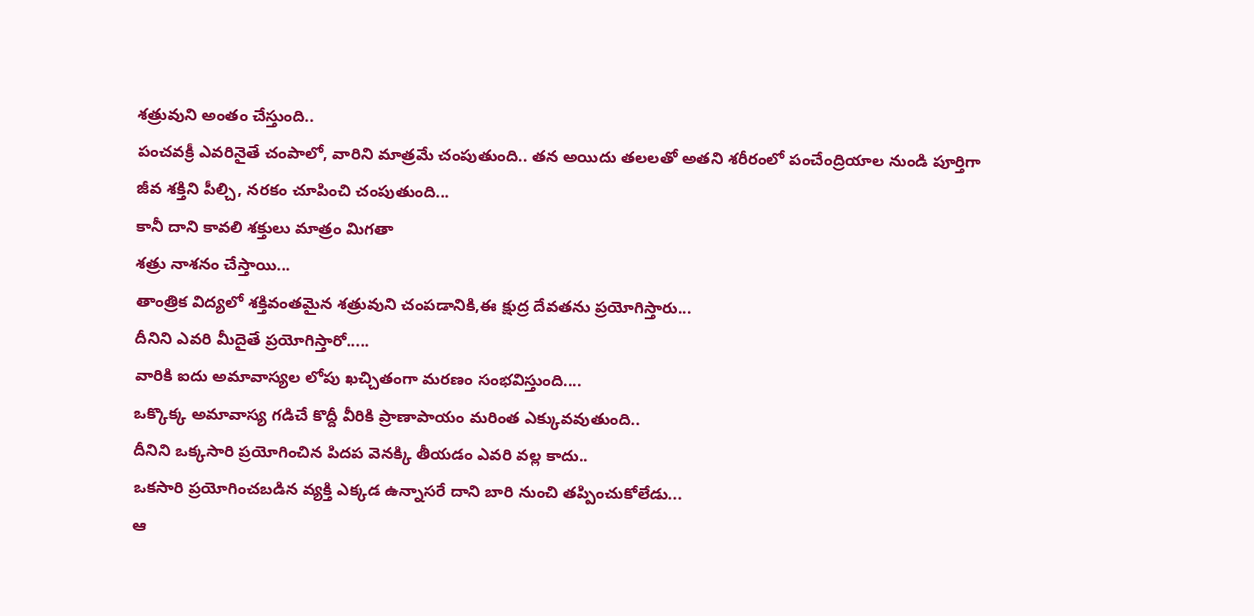శత్రువుని అంతం చేస్తుంది..
పంచవక్రీ ఎవరినైతే చంపాలో, వారిని మాత్రమే చంపుతుంది.. తన అయిదు తలలతో అతని శరీరంలో పంచేంద్రియాల నుండి పూర్తిగా
జీవ శక్తిని పీల్చి, నరకం చూపించి చంపుతుంది...
కానీ దాని కావలి శక్తులు మాత్రం మిగతా
శత్రు నాశనం చేస్తాయి...
తాంత్రిక విద్యలో శక్తివంతమైన శత్రువుని చంపడానికి,ఈ క్షుద్ర దేవతను ప్రయోగిస్తారు...
దీనిని ఎవరి మీదైతే ప్రయోగిస్తారో.....
వారికి ఐదు అమావాస్యల లోపు ఖచ్చితంగా మరణం సంభవిస్తుంది....
ఒక్కొక్క అమావాస్య గడిచే కొద్దీ వీరికి ప్రాణాపాయం మరింత ఎక్కువవుతుంది..
దీనిని ఒక్కసారి ప్రయోగించిన పిదప వెనక్కి తీయడం ఎవరి వల్ల కాదు..
ఒకసారి ప్రయోగించబడిన వ్యక్తి ఎక్కడ ఉన్నాసరే దాని బారి నుంచి తప్పించుకోలేడు...
ఆ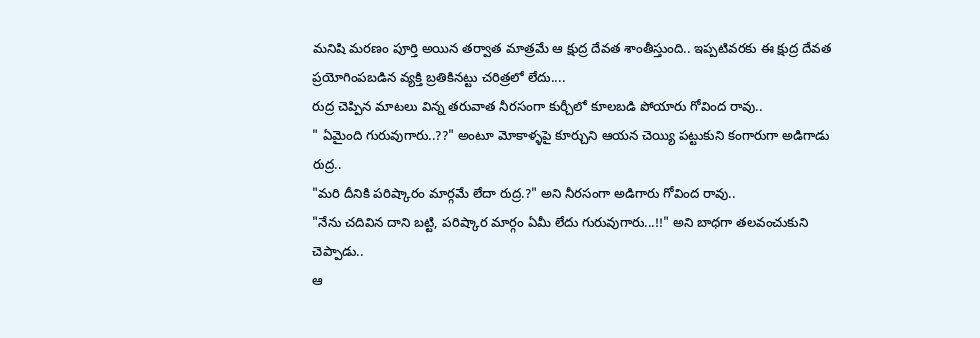మనిషి మరణం పూర్తి అయిన తర్వాత మాత్రమే ఆ క్షుద్ర దేవత శాంతీస్తుంది.. ఇప్పటివరకు ఈ క్షుద్ర దేవత ప్రయోగింపబడిన వ్యక్తి బ్రతికినట్టు చరిత్రలో లేదు....
రుద్ర చెప్పిన మాటలు విన్న తరువాత నీరసంగా కుర్చీలో కూలబడి పోయారు గోవింద రావు..
" ఏమైంది గురువుగారు..??" అంటూ మోకాళ్ళపై కూర్చుని ఆయన చెయ్యి పట్టుకుని కంగారుగా అడిగాడు రుద్ర..
"మరి దీనికి పరిష్కారం మార్గమే లేదా రుద్ర.?" అని నీరసంగా అడిగారు గోవింద రావు..
"నేను చదివిన దాని బట్టి, పరిష్కార మార్గం ఏమీ లేదు గురువుగారు...!!" అని బాధగా తలవంచుకుని చెప్పాడు..
ఆ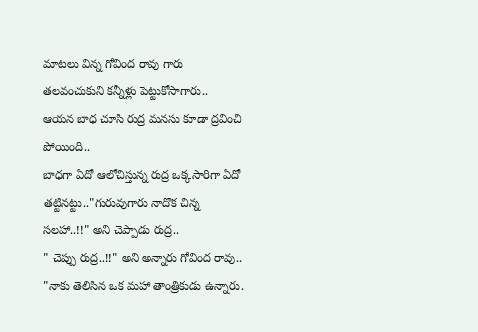మాటలు విన్న గోవింద రావు గారు తలవంచుకుని కన్నీళ్లు పెట్టుకోసాగారు..
ఆయన బాధ చూసి రుద్ర మనసు కూడా ద్రవించి పోయింది..
బాధగా ఏదో ఆలోచిస్తున్న రుద్ర ఒక్కసారిగా ఏదో తట్టినట్టు.."గురువుగారు నాదొక చిన్న సలహా..!!" అని చెప్పాడు రుద్ర..
" చెప్పు రుద్ర..!!" అని అన్నారు గోవింద రావు..
"నాకు తెలిసిన ఒక మహా తాంత్రికుడు ఉన్నారు.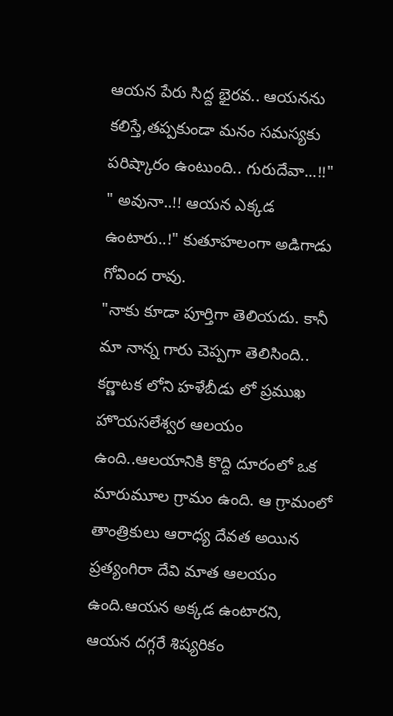ఆయన పేరు సిద్ద భైరవ.. ఆయనను కలిస్తే,తప్పకుండా మనం సమస్యకు పరిష్కారం ఉంటుంది.. గురుదేవా...!!"
" అవునా..!! ఆయన ఎక్కడ ఉంటారు..!" కుతూహలంగా అడిగాడు గోవింద రావు.
"నాకు కూడా పూర్తిగా తెలియదు. కానీ మా నాన్న గారు చెప్పగా తెలిసింది.. కర్ణాటక లోని హళేబీడు లో ప్రముఖ హొయసలేశ్వర ఆలయం ఉంది..ఆలయానికి కొద్ది దూరంలో ఒక మారుమూల గ్రామం ఉంది. ఆ గ్రామంలో తాంత్రికులు ఆరాధ్య దేవత అయిన ప్రత్యంగిరా దేవి మాత ఆలయం ఉంది.ఆయన అక్కడ ఉంటారని, ఆయన దగ్గరే శిష్యరికం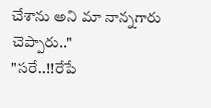చేశాను అని మా నాన్నగారు చెప్పారు.."
"సరే..!!రేపే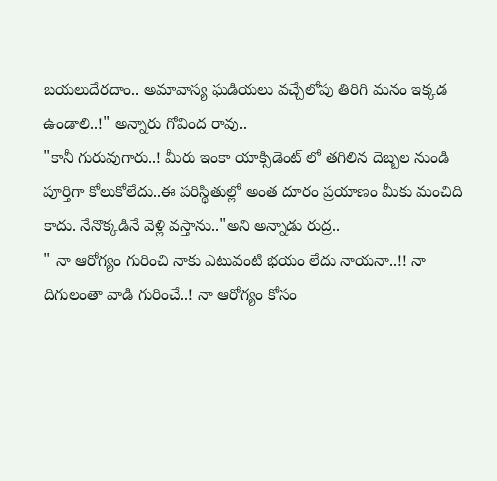బయలుదేరదాం.. అమావాస్య ఘడియలు వచ్చేలోపు తిరిగి మనం ఇక్కడ ఉండాలి..!" అన్నారు గోవింద రావు..
"కానీ గురువుగారు..! మీరు ఇంకా యాక్సిడెంట్ లో తగిలిన దెబ్బల నుండి పూర్తిగా కోలుకోలేదు..ఈ పరిస్థితుల్లో అంత దూరం ప్రయాణం మీకు మంచిది కాదు. నేనొక్కడినే వెళ్లి వస్తాను.."అని అన్నాడు రుద్ర..
" నా ఆరోగ్యం గురించి నాకు ఎటువంటి భయం లేదు నాయనా..!! నా దిగులంతా వాడి గురించే..! నా ఆరోగ్యం కోసం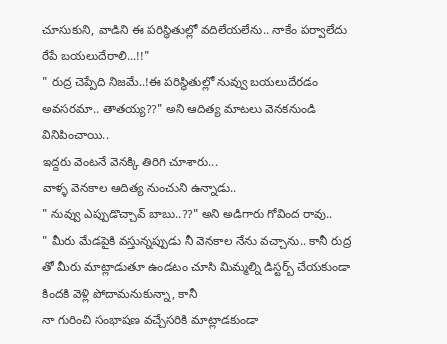చూసుకుని, వాడిని ఈ పరిస్థితుల్లో వదిలేయలేను.. నాకేం పర్వాలేదు రేపే బయలుదేరాలి...!!"
" రుద్ర చెప్పేది నిజమే..!ఈ పరిస్థితుల్లో నువ్వు బయలుదేరడం అవసరమా.. తాతయ్య??" అని ఆదిత్య మాటలు వెనకనుండి వినిపించాయి..
ఇద్దరు వెంటనే వెనక్కి తిరిగి చూశారు...
వాళ్ళ వెనకాల ఆదిత్య నుంచుని ఉన్నాడు..
" నువ్వు ఎప్పుడొచ్చావ్ బాబు..??" అని అడిగారు గోవింద రావు..
" మీరు మేడపైకి వస్తున్నప్పుడు నీ వెనకాల నేను వచ్చాను.. కానీ రుద్ర తో మీరు మాట్లాడుతూ ఉండటం చూసి మిమ్మల్ని డిస్టర్బ్ చేయకుండా కిందకి వెళ్లి పోదామనుకున్నా, కానీ
నా గురించి సంభాషణ వచ్చేసరికి మాట్లాడకుండా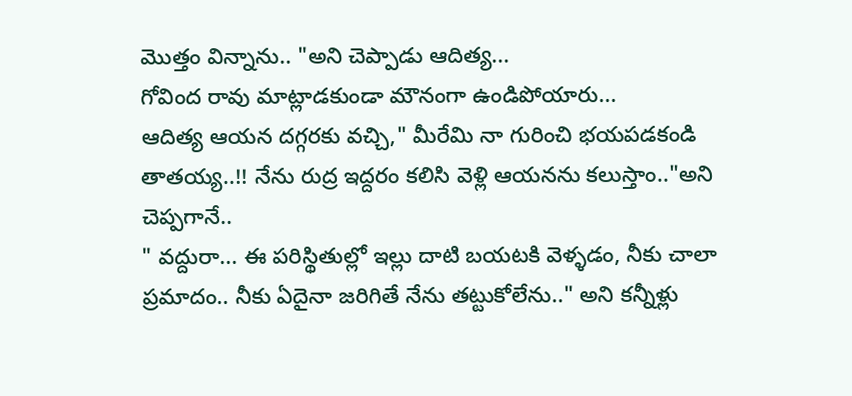మొత్తం విన్నాను.. "అని చెప్పాడు ఆదిత్య...
గోవింద రావు మాట్లాడకుండా మౌనంగా ఉండిపోయారు...
ఆదిత్య ఆయన దగ్గరకు వచ్చి," మీరేమి నా గురించి భయపడకండి తాతయ్య..!! నేను రుద్ర ఇద్దరం కలిసి వెళ్లి ఆయనను కలుస్తాం.."అని చెప్పగానే..
" వద్దురా... ఈ పరిస్థితుల్లో ఇల్లు దాటి బయటకి వెళ్ళడం, నీకు చాలా ప్రమాదం.. నీకు ఏదైనా జరిగితే నేను తట్టుకోలేను.." అని కన్నీళ్లు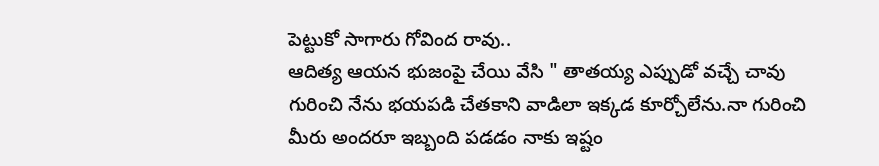పెట్టుకో సాగారు గోవింద రావు..
ఆదిత్య ఆయన భుజంపై చేయి వేసి " తాతయ్య ఎప్పుడో వచ్చే చావు గురించి నేను భయపడి చేతకాని వాడిలా ఇక్కడ కూర్చోలేను.నా గురించి మీరు అందరూ ఇబ్బంది పడడం నాకు ఇష్టం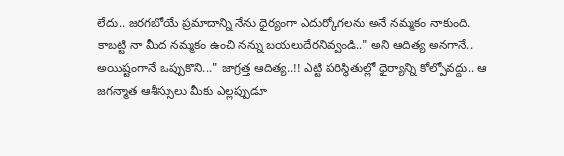లేదు.. జరగబోయే ప్రమాదాన్ని నేను ధైర్యంగా ఎదుర్కోగలను అనే నమ్మకం నాకుంది.
కాబట్టి నా మీద నమ్మకం ఉంచి నన్ను బయలుదేరనివ్వండి.." అని ఆదిత్య అనగానే..
అయిష్టంగానే ఒప్పుకొని..." జాగ్రత్త ఆదిత్య..!! ఎట్టి పరిస్థితుల్లో ధైర్యాన్ని కోల్పోవద్దు.. ఆ జగన్మాత ఆశీస్సులు మీకు ఎల్లప్పుడూ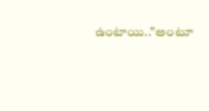ఉంటాయి.."అంటూ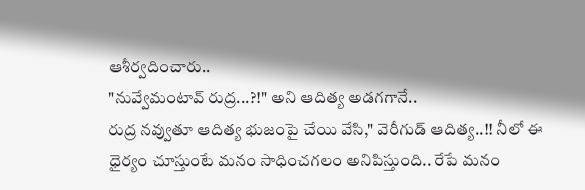ఆశీర్వదించారు..
"నువ్వేమంటావ్ రుద్ర...?!" అని ఆదిత్య అడగగానే..
రుద్ర నవ్వుతూ ఆదిత్య భుజంపై చేయి వేసి," వెరీగుడ్ ఆదిత్య..!! నీలో ఈ ధైర్యం చూస్తుంటే మనం సాధించగలం అనిపిస్తుంది.. రేపే మనం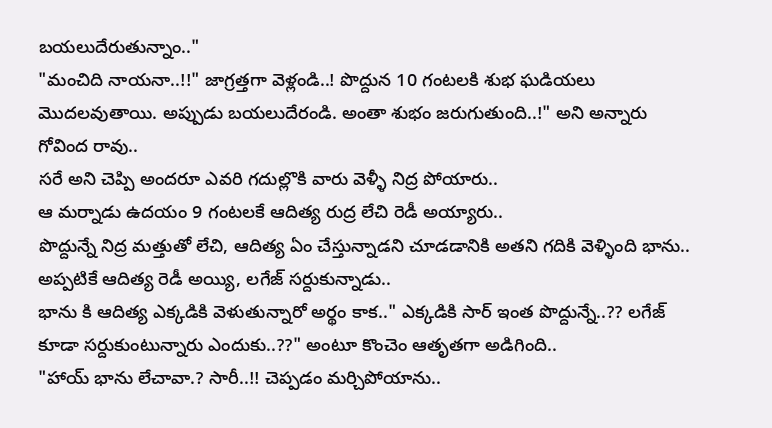బయలుదేరుతున్నాం.."
"మంచిది నాయనా..!!" జాగ్రత్తగా వెళ్లండి..! పొద్దున 10 గంటలకి శుభ ఘడియలు మొదలవుతాయి. అప్పుడు బయలుదేరండి. అంతా శుభం జరుగుతుంది..!" అని అన్నారు గోవింద రావు..
సరే అని చెప్పి అందరూ ఎవరి గదుల్లొకి వారు వెళ్ళీ నిద్ర పోయారు..
ఆ మర్నాడు ఉదయం 9 గంటలకే ఆదిత్య రుద్ర లేచి రెడీ అయ్యారు..
పొద్దున్నే నిద్ర మత్తుతో లేచి, ఆదిత్య ఏం చేస్తున్నాడని చూడడానికి అతని గదికి వెళ్ళింది భాను..
అప్పటికే ఆదిత్య రెడీ అయ్యి, లగేజ్ సర్దుకున్నాడు..
భాను కి ఆదిత్య ఎక్కడికి వెళుతున్నారో అర్థం కాక.." ఎక్కడికి సార్ ఇంత పొద్దున్నే..?? లగేజ్ కూడా సర్దుకుంటున్నారు ఎందుకు..??" అంటూ కొంచెం ఆతృతగా అడిగింది..
"హాయ్ భాను లేచావా.? సారీ..!! చెప్పడం మర్చిపోయాను..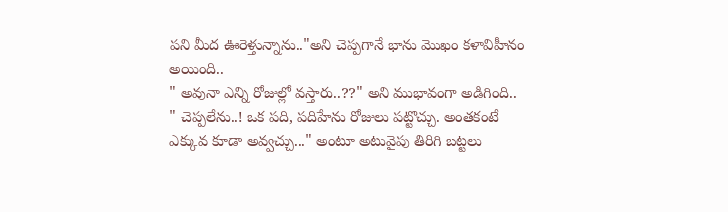పని మీద ఊరెళ్తున్నాను.."అని చెప్పగానే భాను మొఖం కళావిహీనం అయింది..
" అవునా ఎన్ని రోజుల్లో వస్తారు..??" అని ముభావంగా అడిగింది..
" చెప్పలేను..! ఒక పది, పదిహేను రోజులు పట్టొచ్చు. అంతకంటే ఎక్కువ కూడా అవ్వచ్చు..." అంటూ అటువైపు తిరిగి బట్టలు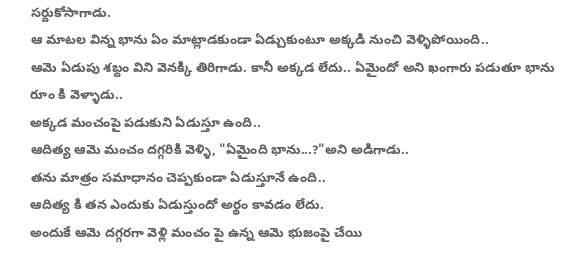సర్దుకోసాగాడు.
ఆ మాటల విన్న భాను ఏం మాట్లాడకుండా ఏడ్చుకుంటూ అక్కడి నుంచి వెళ్ళిపోయింది..
ఆమె ఏడుపు శబ్దం విని వెనక్కి తిరిగాడు. కానీ అక్కడ లేదు.. ఏమైందో అని ఖంగారు పడుతూ భాను రూం కి వెళ్ళాడు..
అక్కడ మంచంపై పడుకుని ఏడుస్తూ ఉంది..
ఆదిత్య ఆమె మంచం దగ్గరికి వెళ్ళి, "ఏమైంది భాను...?"అని అడిగాడు..
తను మాత్రం సమాధానం చెప్పకుండా ఏడుస్తూనే ఉంది..
ఆదిత్య కి తన ఎందుకు ఏడుస్తుందో అర్థం కావడం లేదు.
అందుకే ఆమె దగ్గరగా వెళ్లి మంచం పై ఉన్న ఆమె భుజంపై చేయి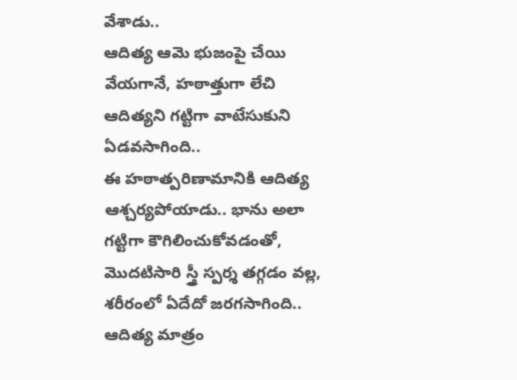వేశాడు..
ఆదిత్య ఆమె భుజంపై చేయి వేయగానే, హఠాత్తుగా లేచి ఆదిత్యని గట్టిగా వాటేసుకుని
ఏడవసాగింది..
ఈ హఠాత్పరిణామానికి ఆదిత్య ఆశ్చర్యపోయాడు.. భాను అలా గట్టిగా కౌగిలించుకోవడంతో, మొదటిసారి స్త్రీ స్పర్శ తగ్గడం వల్ల, శరీరంలో ఏదేదో జరగసాగింది..
ఆదిత్య మాత్రం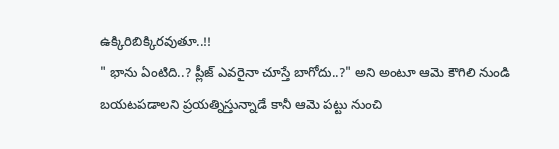ఉక్కిరిబిక్కిరవుతూ..!!
" భాను ఏంటిది..? ప్లీజ్ ఎవరైనా చూస్తే బాగోదు..?" అని అంటూ ఆమె కౌగిలి నుండి బయటపడాలని ప్రయత్నిస్తున్నాడే కానీ ఆమె పట్టు నుంచి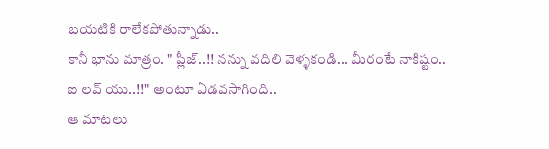బయటికి రాలేకపోతున్నాడు..
కానీ భాను మాత్రం. " ప్లీజ్..!! నన్ను వదిలి వెళ్ళకండి... మీరంటే నాకిష్టం.. ఐ లవ్ యు..!!" అంటూ ఏడవసాగింది..
ఆ మాటలు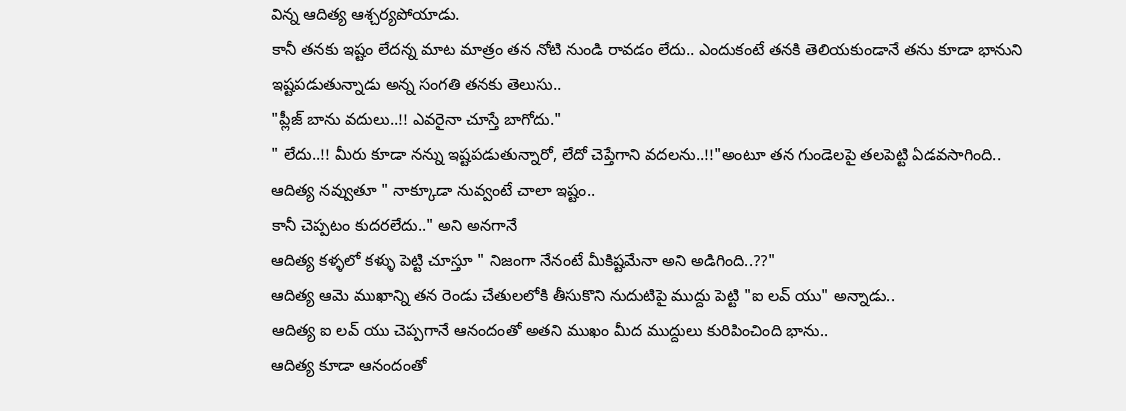విన్న ఆదిత్య ఆశ్చర్యపోయాడు.
కానీ తనకు ఇష్టం లేదన్న మాట మాత్రం తన నోటి నుండి రావడం లేదు.. ఎందుకంటే తనకి తెలియకుండానే తను కూడా భానుని ఇష్టపడుతున్నాడు అన్న సంగతి తనకు తెలుసు..
"ప్లీజ్ బాను వదులు..!! ఎవరైనా చూస్తే బాగోదు."
" లేదు..!! మీరు కూడా నన్ను ఇష్టపడుతున్నారో, లేదో చెప్తేగాని వదలను..!!"అంటూ తన గుండెలపై తలపెట్టి ఏడవసాగింది..
ఆదిత్య నవ్వుతూ " నాక్కూడా నువ్వంటే చాలా ఇష్టం..
కానీ చెప్పటం కుదరలేదు.." అని అనగానే
ఆదిత్య కళ్ళలో కళ్ళు పెట్టి చూస్తూ " నిజంగా నేనంటే మీకిష్టమేనా అని అడిగింది..??"
ఆదిత్య ఆమె ముఖాన్ని తన రెండు చేతులలోకి తీసుకొని నుదుటిపై ముద్దు పెట్టి "ఐ లవ్ యు" అన్నాడు..
ఆదిత్య ఐ లవ్ యు చెప్పగానే ఆనందంతో అతని ముఖం మీద ముద్దులు కురిపించింది భాను..
ఆదిత్య కూడా ఆనందంతో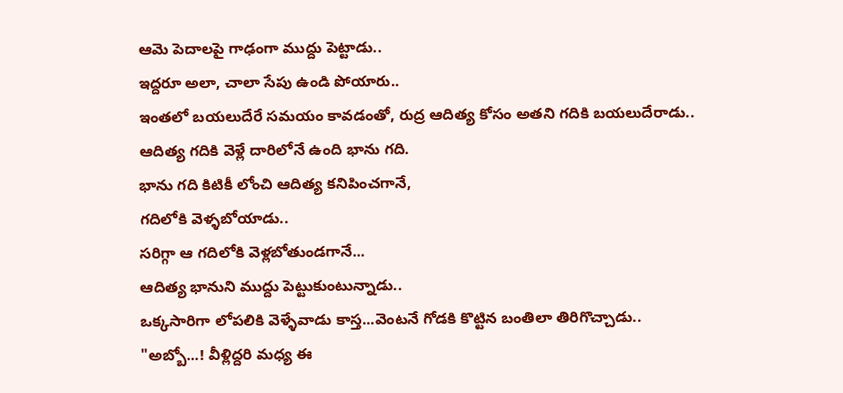ఆమె పెదాలపై గాఢంగా ముద్దు పెట్టాడు..
ఇద్దరూ అలా, చాలా సేపు ఉండి పోయారు..
ఇంతలో బయలుదేరే సమయం కావడంతో, రుద్ర ఆదిత్య కోసం అతని గదికి బయలుదేరాడు..
ఆదిత్య గదికి వెళ్లే దారిలోనే ఉంది భాను గది.
భాను గది కిటికీ లోంచి ఆదిత్య కనిపించగానే,
గదిలోకి వెళ్ళబోయాడు..
సరిగ్గా ఆ గదిలోకి వెళ్లబోతుండగానే...
ఆదిత్య భానుని ముద్దు పెట్టుకుంటున్నాడు..
ఒక్కసారిగా లోపలికి వెళ్ళేవాడు కాస్త...వెంటనే గోడకి కొట్టిన బంతిలా తిరిగొచ్చాడు..
"అబ్బో...! వీళ్లిద్దరి మధ్య ఈ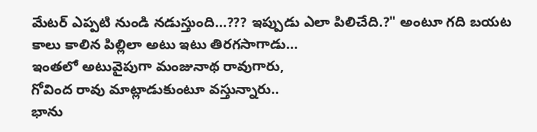మేటర్ ఎప్పటి నుండి నడుస్తుంది...??? ఇప్పుడు ఎలా పిలిచేది.?" అంటూ గది బయట కాలు కాలిన పిల్లిలా అటు ఇటు తిరగసాగాడు...
ఇంతలో అటువైపుగా మంజునాథ రావుగారు,
గోవింద రావు మాట్లాడుకుంటూ వస్తున్నారు..
భాను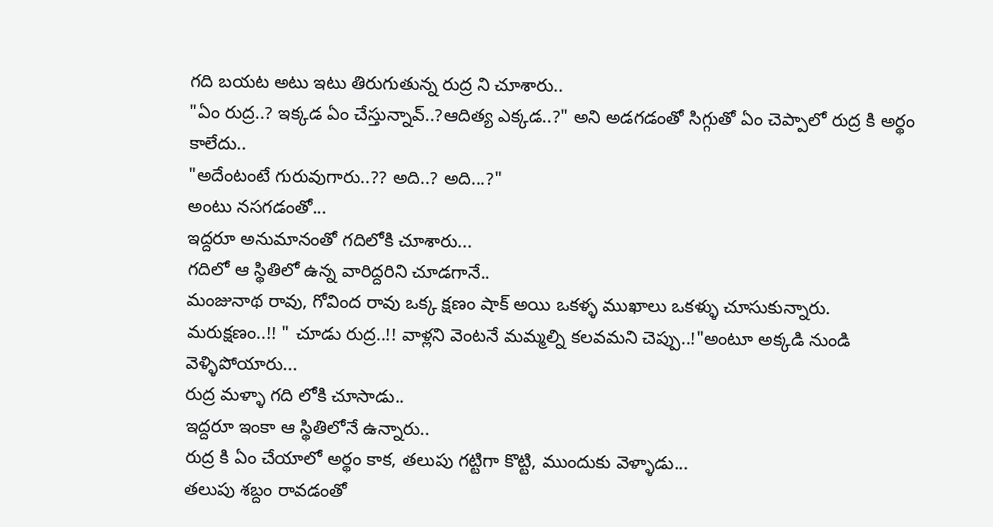గది బయట అటు ఇటు తిరుగుతున్న రుద్ర ని చూశారు..
"ఏం రుద్ర..? ఇక్కడ ఏం చేస్తున్నావ్..?ఆదిత్య ఎక్కడ..?" అని అడగడంతో సిగ్గుతో ఏం చెప్పాలో రుద్ర కి అర్థం కాలేదు..
"అదేంటంటే గురువుగారు..?? అది..? అది...?"
అంటు నసగడంతో...
ఇద్దరూ అనుమానంతో గదిలోకి చూశారు...
గదిలో ఆ స్థితిలో ఉన్న వారిద్దరిని చూడగానే..
మంజునాథ రావు, గోవింద రావు ఒక్క క్షణం షాక్ అయి ఒకళ్ళ ముఖాలు ఒకళ్ళు చూసుకున్నారు.
మరుక్షణం..!! " చూడు రుద్ర..!! వాళ్లని వెంటనే మమ్మల్ని కలవమని చెప్పు..!"అంటూ అక్కడి నుండి వెళ్ళిపోయారు...
రుద్ర మళ్ళా గది లోకి చూసాడు..
ఇద్దరూ ఇంకా ఆ స్థితిలోనే ఉన్నారు..
రుద్ర కి ఏం చేయాలో అర్థం కాక, తలుపు గట్టిగా కొట్టి, ముందుకు వెళ్ళాడు...
తలుపు శబ్దం రావడంతో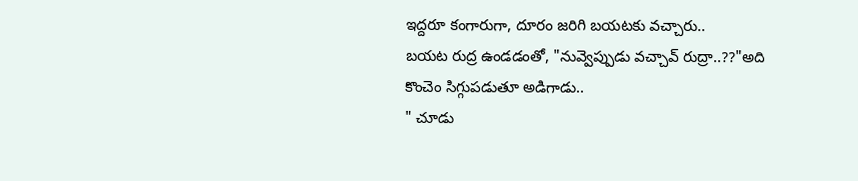ఇద్దరూ కంగారుగా, దూరం జరిగి బయటకు వచ్చారు..
బయట రుద్ర ఉండడంతో, "నువ్వెప్పుడు వచ్చావ్ రుద్రా..??"అది కొంచెం సిగ్గుపడుతూ అడిగాడు..
" చూడు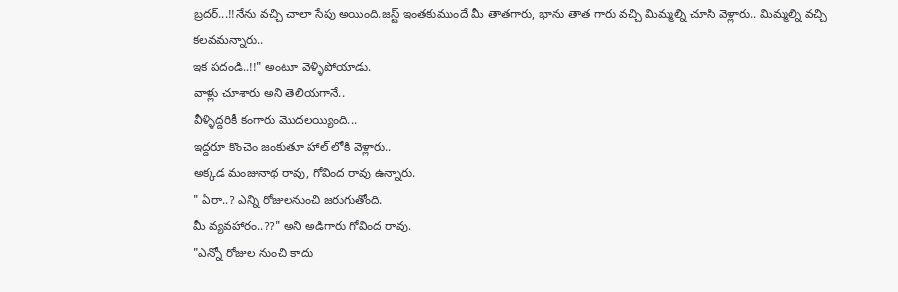బ్రదర్...!!నేను వచ్చి చాలా సేపు అయింది.జస్ట్ ఇంతకుముందే మీ తాతగారు, భాను తాత గారు వచ్చి మిమ్మల్ని చూసి వెళ్లారు.. మిమ్మల్ని వచ్చి కలవమన్నారు..
ఇక పదండి..!!" అంటూ వెళ్ళిపోయాడు.
వాళ్లు చూశారు అని తెలియగానే..
వీళ్ళిద్దరికీ కంగారు మొదలయ్యింది...
ఇద్దరూ కొంచెం జంకుతూ హాల్ లోకి వెళ్లారు..
అక్కడ మంజునాథ రావు, గోవింద రావు ఉన్నారు.
" ఏరా..? ఎన్ని రోజులనుంచి జరుగుతోంది.
మీ వ్యవహారం..??" అని అడిగారు గోవింద రావు.
"ఎన్నో రోజుల నుంచి కాదు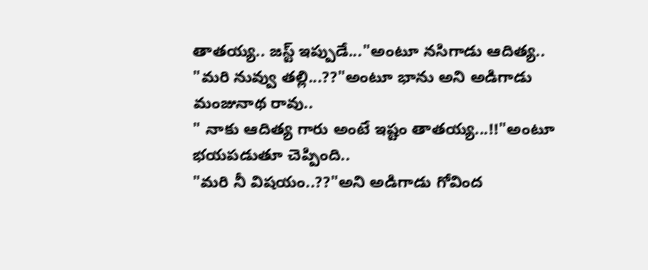తాతయ్య.. జస్ట్ ఇప్పుడే..."అంటూ నసిగాడు ఆదిత్య..
"మరి నువ్వు తల్లి...??"అంటూ భాను అని అడిగాడు మంజునాథ రావు..
" నాకు ఆదిత్య గారు అంటే ఇష్టం తాతయ్య...!!"అంటూ భయపడుతూ చెప్పింది..
"మరి నీ విషయం..??"అని అడిగాడు గోవింద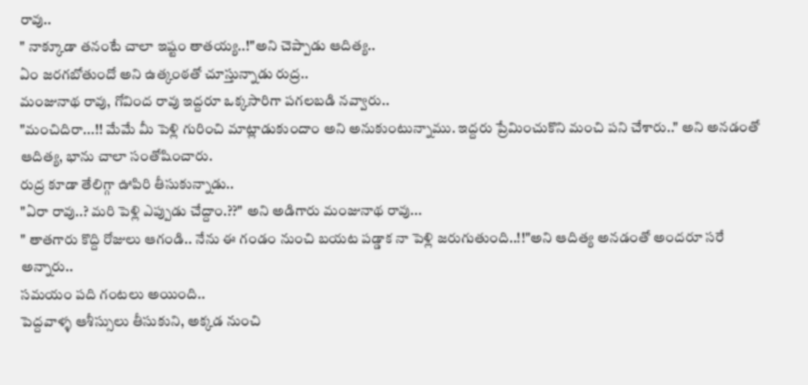రావు..
" నాక్కూడా తనంటే చాలా ఇష్టం తాతయ్య..!"అని చెప్పాడు ఆదిత్య..
ఏం జరగబోతుందో అని ఉత్కంఠతో చూస్తున్నాడు రుద్ర..
మంజునాథ రావు, గోవింద రావు ఇద్దరూ ఒక్కసారిగా పగలబడి నవ్వారు..
"మంచిదిరా...!! మేమే మీ పెళ్లి గురించి మాట్లాడుకుందాం అని అనుకుంటున్నాము. ఇద్దరు ప్రేమించుకొని మంచి పని చేశారు.." అని అనడంతో ఆదిత్య, భాను చాలా సంతోషించారు.
రుద్ర కూడా తేలిగ్గా ఊపిరి తీసుకున్నాడు..
"ఏరా రావు..? మరి పెళ్లి ఎప్పుడు చేద్దాం.??" అని అడిగారు మంజునాథ రావు...
" తాతగారు కొద్ది రోజులు ఆగండి.. నేను ఈ గండం నుంచి బయట పడ్డాక నా పెళ్లి జరుగుతుంది..!!"అని ఆదిత్య అనడంతో అందరూ సరే అన్నారు..
సమయం పది గంటలు అయింది..
పెద్దవాళ్ళ ఆశీస్సులు తీసుకుని, అక్కడ నుంచి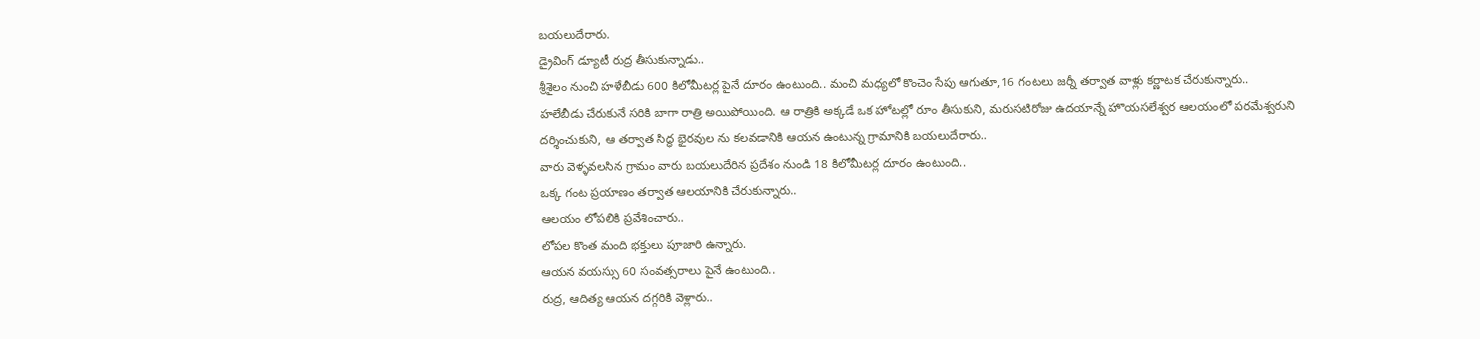బయలుదేరారు.
డ్రైవింగ్ డ్యూటీ రుద్ర తీసుకున్నాడు..
శ్రీశైలం నుంచి హళేబీడు 600 కిలోమీటర్ల పైనే దూరం ఉంటుంది.. మంచి మధ్యలో కొంచెం సేపు ఆగుతూ,16 గంటలు జర్నీ తర్వాత వాళ్లు కర్ణాటక చేరుకున్నారు..
హలేబీడు చేరుకునే సరికి బాగా రాత్రి అయిపోయింది. ఆ రాత్రికి అక్కడే ఒక హోటల్లో రూం తీసుకుని, మరుసటిరోజు ఉదయాన్నే హొయసలేశ్వర ఆలయంలో పరమేశ్వరుని దర్శించుకుని, ఆ తర్వాత సిద్ధ భైరవుల ను కలవడానికి ఆయన ఉంటున్న గ్రామానికి బయలుదేరారు..
వారు వెళ్ళవలసిన గ్రామం వారు బయలుదేరిన ప్రదేశం నుండి 18 కిలోమీటర్ల దూరం ఉంటుంది..
ఒక్క గంట ప్రయాణం తర్వాత ఆలయానికి చేరుకున్నారు..
ఆలయం లోపలికి ప్రవేశించారు..
లోపల కొంత మంది భక్తులు పూజారి ఉన్నారు.
ఆయన వయస్సు 60 సంవత్సరాలు పైనే ఉంటుంది..
రుద్ర, ఆదిత్య ఆయన దగ్గరికి వెళ్లారు..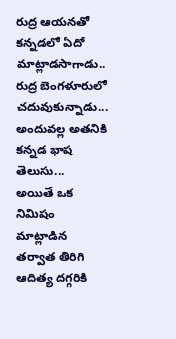రుద్ర ఆయనతో కన్నడలో ఏదో మాట్లాడసాగాడు..
రుద్ర బెంగళూరులో చదువుకున్నాడు...
అందువల్ల అతనికి కన్నడ భాష తెలుసు...
అయితే ఒక నిమిషం మాట్లాడిన తర్వాత తిరిగి ఆదిత్య దగ్గరికి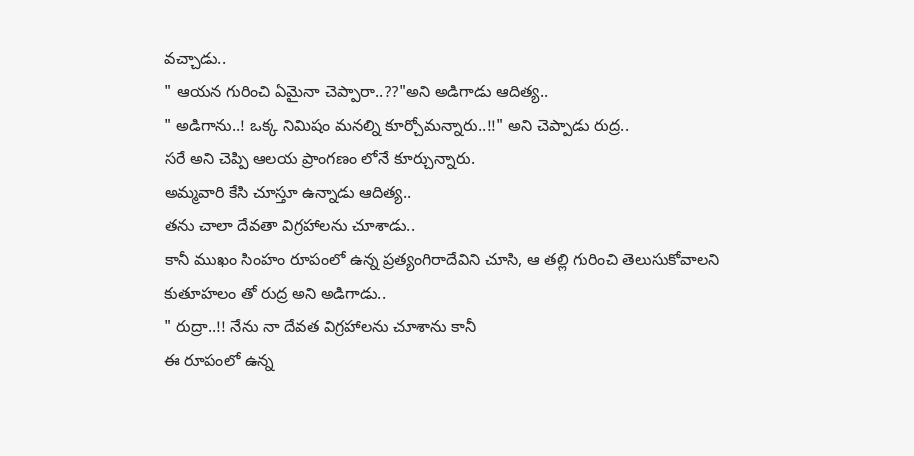వచ్చాడు..
" ఆయన గురించి ఏమైనా చెప్పారా..??"అని అడిగాడు ఆదిత్య..
" అడిగాను..! ఒక్క నిమిషం మనల్ని కూర్చోమన్నారు..!!" అని చెప్పాడు రుద్ర..
సరే అని చెప్పి ఆలయ ప్రాంగణం లోనే కూర్చున్నారు.
అమ్మవారి కేసి చూస్తూ ఉన్నాడు ఆదిత్య..
తను చాలా దేవతా విగ్రహాలను చూశాడు..
కానీ ముఖం సింహం రూపంలో ఉన్న ప్రత్యంగిరాదేవిని చూసి, ఆ తల్లి గురించి తెలుసుకోవాలని కుతూహలం తో రుద్ర అని అడిగాడు..
" రుద్రా..!! నేను నా దేవత విగ్రహాలను చూశాను కానీ
ఈ రూపంలో ఉన్న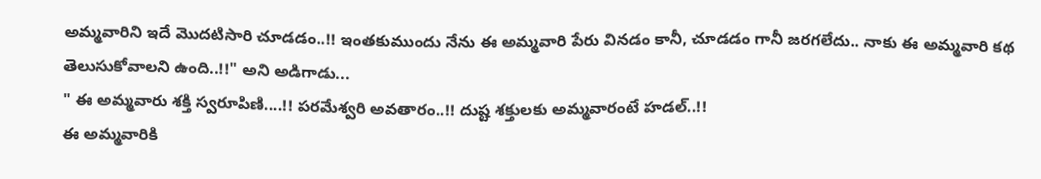అమ్మవారిని ఇదే మొదటిసారి చూడడం..!! ఇంతకుముందు నేను ఈ అమ్మవారి పేరు వినడం కానీ, చూడడం గానీ జరగలేదు.. నాకు ఈ అమ్మవారి కథ తెలుసుకోవాలని ఉంది..!!" అని అడిగాడు...
" ఈ అమ్మవారు శక్తి స్వరూపిణి....!! పరమేశ్వరి అవతారం..!! దుష్ట శక్తులకు అమ్మవారంటే హడల్..!!
ఈ అమ్మవారికి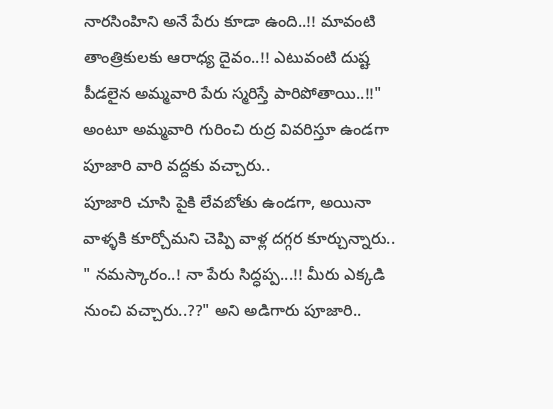నారసింహిని అనే పేరు కూడా ఉంది..!! మావంటి తాంత్రికులకు ఆరాధ్య దైవం..!! ఎటువంటి దుష్ట పీడలైన అమ్మవారి పేరు స్మరిస్తే పారిపోతాయి..!!" అంటూ అమ్మవారి గురించి రుద్ర వివరిస్తూ ఉండగా పూజారి వారి వద్దకు వచ్చారు..
పూజారి చూసి పైకి లేవబోతు ఉండగా, అయినా వాళ్ళకి కూర్చోమని చెప్పి వాళ్ల దగ్గర కూర్చున్నారు..
" నమస్కారం..! నా పేరు సిద్ధప్ప...!! మీరు ఎక్కడి నుంచి వచ్చారు..??" అని అడిగారు పూజారి..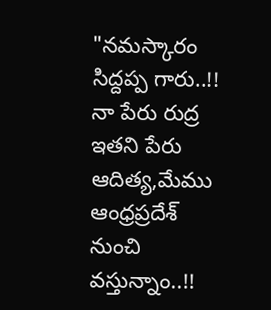"నమస్కారం సిద్దప్ప గారు..!! నా పేరు రుద్ర ఇతని పేరు ఆదిత్య,మేము ఆంధ్రప్రదేశ్ నుంచి వస్తున్నాం..!!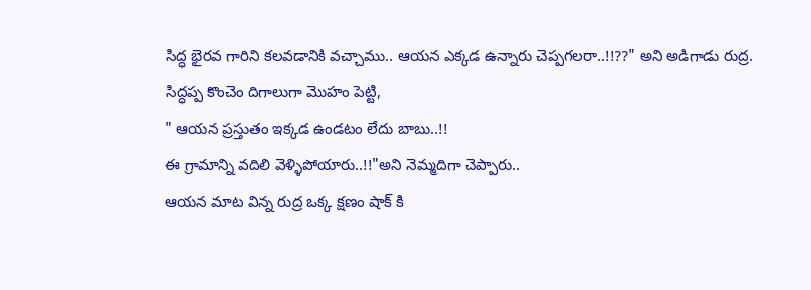సిద్ధ భైరవ గారిని కలవడానికి వచ్చాము.. ఆయన ఎక్కడ ఉన్నారు చెప్పగలరా..!!??" అని అడిగాడు రుద్ర.
సిద్ధప్ప కొంచెం దిగాలుగా మొహం పెట్టి,
" ఆయన ప్రస్తుతం ఇక్కడ ఉండటం లేదు బాబు..!!
ఈ గ్రామాన్ని వదిలి వెళ్ళిపోయారు..!!"అని నెమ్మదిగా చెప్పారు..
ఆయన మాట విన్న రుద్ర ఒక్క క్షణం షాక్ కి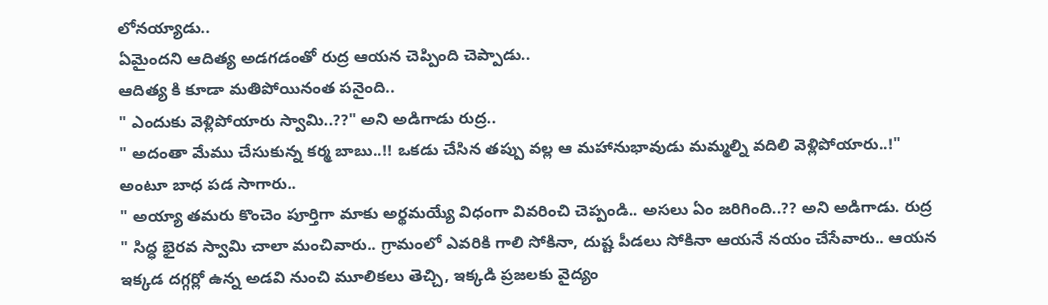లోనయ్యాడు..
ఏమైందని ఆదిత్య అడగడంతో రుద్ర ఆయన చెప్పింది చెప్పాడు..
ఆదిత్య కి కూడా మతిపోయినంత పనైంది..
" ఎందుకు వెళ్లిపోయారు స్వామి..??" అని అడిగాడు రుద్ర..
" అదంతా మేము చేసుకున్న కర్మ బాబు..!! ఒకడు చేసిన తప్పు వల్ల ఆ మహానుభావుడు మమ్మల్ని వదిలి వెళ్లిపోయారు..!" అంటూ బాధ పడ సాగారు..
" అయ్యా తమరు కొంచెం పూర్తిగా మాకు అర్థమయ్యే విధంగా వివరించి చెప్పండి.. అసలు ఏం జరిగింది..?? అని అడిగాడు. రుద్ర
" సిద్ధ భైరవ స్వామి చాలా మంచివారు.. గ్రామంలో ఎవరికి గాలి సోకినా, దుష్ట పీడలు సోకినా ఆయనే నయం చేసేవారు.. ఆయన ఇక్కడ దగ్గర్లో ఉన్న అడవి నుంచి మూలికలు తెచ్చి, ఇక్కడి ప్రజలకు వైద్యం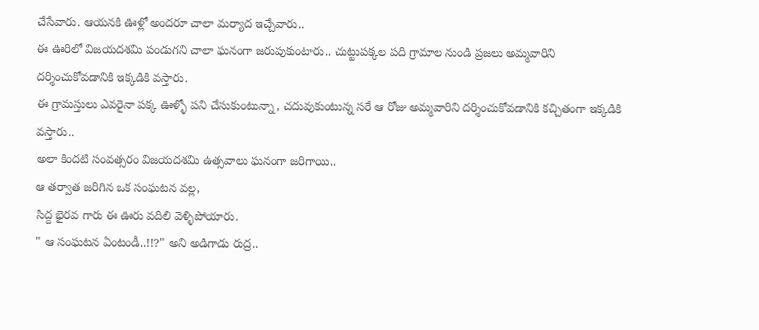చేసేవారు. ఆయనకి ఊళ్లో అందరూ చాలా మర్యాద ఇచ్చేవారు..
ఈ ఊరిలో విజయదశమి పండుగని చాలా ఘనంగా జరుపుకుంటారు.. చుట్టుపక్కల పది గ్రామాల నుండి ప్రజలు అమ్మవారిని దర్శించుకోవడానికి ఇక్కడికి వస్తారు.
ఈ గ్రామస్తులు ఎవరైనా పక్క ఊళ్ళో పని చేసుకుంటున్నా, చదువుకుంటున్న సరే ఆ రోజు అమ్మవారిని దర్శించుకోవడానికి కచ్చితంగా ఇక్కడికి వస్తారు..
అలా కిందటి సంవత్సరం విజయదశమి ఉత్సవాలు ఘనంగా జరిగాయి..
ఆ తర్వాత జరిగిన ఒక సంఘటన వల్ల,
సిద్ద భైరవ గారు ఈ ఊరు వదిలి వెళ్ళిపోయారు.
" ఆ సంఘటన ఏంటండీ..!!?" అని అడిగాడు రుద్ర..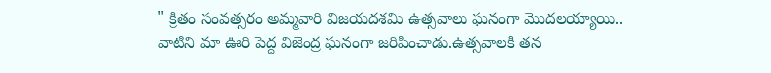" క్రితం సంవత్సరం అమ్మవారి విజయదశమి ఉత్సవాలు ఘనంగా మొదలయ్యాయి.. వాటిని మా ఊరి పెద్ద విజెంద్ర ఘనంగా జరిపించాడు.ఉత్సవాలకి తన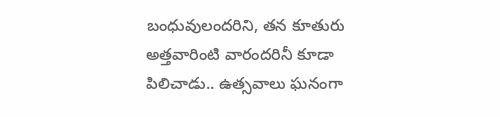బంధువులందరిని, తన కూతురు అత్తవారింటి వారందరినీ కూడా పిలిచాడు.. ఉత్సవాలు ఘనంగా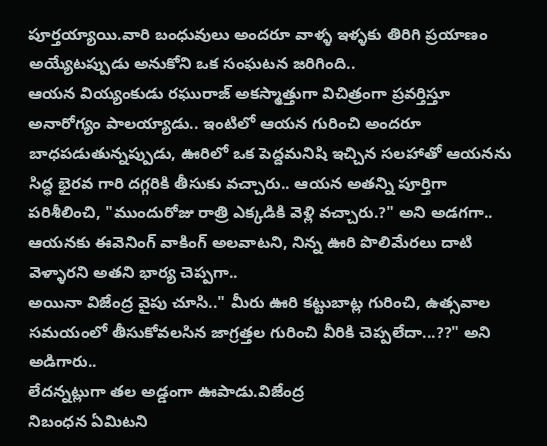పూర్తయ్యాయి.వారి బంధువులు అందరూ వాళ్ళ ఇళ్ళకు తిరిగి ప్రయాణం అయ్యేటప్పుడు అనుకోని ఒక సంఘటన జరిగింది..
ఆయన వియ్యంకుడు రఘురాజ్ అకస్మాత్తుగా విచిత్రంగా ప్రవర్తిస్తూ అనారోగ్యం పాలయ్యాడు.. ఇంటిలో ఆయన గురించి అందరూ బాధపడుతున్నప్పుడు, ఊరిలో ఒక పెద్దమనిషి ఇచ్చిన సలహాతో ఆయనను సిద్ధ భైరవ గారి దగ్గరికి తీసుకు వచ్చారు.. ఆయన అతన్ని పూర్తిగా పరిశీలించి, "ముందురోజు రాత్రి ఎక్కడికి వెళ్లి వచ్చారు.?" అని అడగగా.. ఆయనకు ఈవెనింగ్ వాకింగ్ అలవాటని, నిన్న ఊరి పొలిమేరలు దాటి వెళ్ళారని అతని భార్య చెప్పగా..
అయినా విజేంద్ర వైపు చూసి.." మీరు ఊరి కట్టుబాట్ల గురించి, ఉత్సవాల సమయంలో తీసుకోవలసిన జాగ్రత్తల గురించి వీరికి చెప్పలేదా...??" అని అడిగారు..
లేదన్నట్లుగా తల అడ్డంగా ఊపాడు.విజేంద్ర
నిబంధన ఏమిటని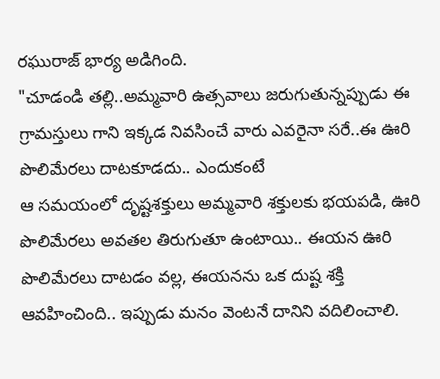రఘురాజ్ భార్య అడిగింది.
"చూడండి తల్లి..అమ్మవారి ఉత్సవాలు జరుగుతున్నప్పుడు ఈ గ్రామస్తులు గాని ఇక్కడ నివసించే వారు ఎవరైనా సరే..ఈ ఊరి పొలిమేరలు దాటకూడదు.. ఎందుకంటే
ఆ సమయంలో దృష్టశక్తులు అమ్మవారి శక్తులకు భయపడి, ఊరి పొలిమేరలు అవతల తిరుగుతూ ఉంటాయి.. ఈయన ఊరి పొలిమేరలు దాటడం వల్ల, ఈయనను ఒక దుష్ట శక్తి ఆవహించింది.. ఇప్పుడు మనం వెంటనే దానిని వదిలించాలి.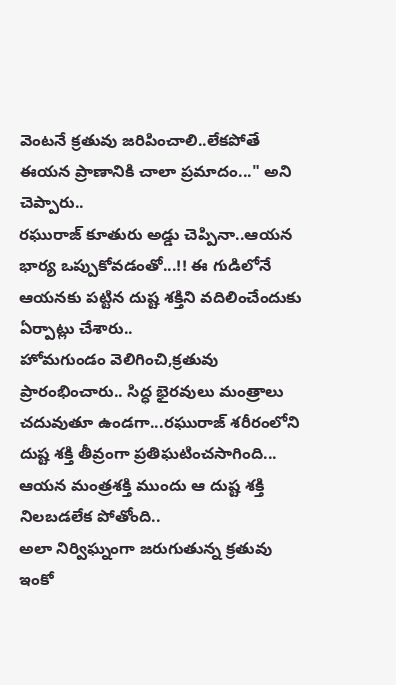వెంటనే క్రతువు జరిపించాలి..లేకపోతే ఈయన ప్రాణానికి చాలా ప్రమాదం..." అని చెప్పారు..
రఘురాజ్ కూతురు అడ్డు చెప్పినా..ఆయన భార్య ఒప్పుకోవడంతో...!! ఈ గుడిలోనే ఆయనకు పట్టిన దుష్ట శక్తిని వదిలించేందుకు ఏర్పాట్లు చేశారు..
హోమగుండం వెలిగించి,క్రతువు ప్రారంభించారు.. సిద్ధ భైరవులు మంత్రాలు చదువుతూ ఉండగా...రఘురాజ్ శరీరంలోని దుష్ట శక్తి తీవ్రంగా ప్రతిఘటించసాగింది... ఆయన మంత్రశక్తి ముందు ఆ దుష్ట శక్తి నిలబడలేక పోతోంది..
అలా నిర్విఘ్నంగా జరుగుతున్న క్రతువు ఇంకో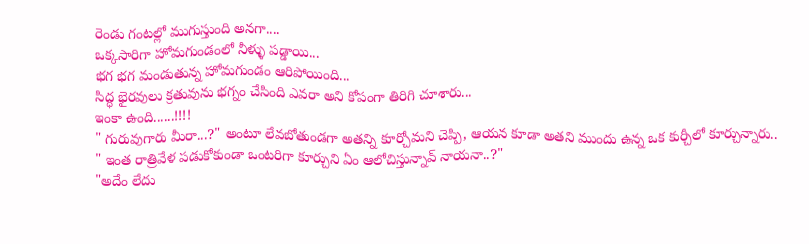రెండు గంటల్లో ముగుస్తుంది అనగా....
ఒక్కసారిగా హోమగుండంలో నీళ్ళు పడ్డాయి...
భగ భగ మండుతున్న హోమగుండం ఆరిపోయింది...
సిద్ధ భైరవులు క్రతువును భగ్నం చేసింది ఎవరా అని కోపంగా తిరిగి చూశారు...
ఇంకా ఉంది......!!!!
" గురువుగారు మీరా...?" అంటూ లేవబోతుండగా అతన్ని కూర్చోమని చెప్పి, ఆయన కూడా అతని ముందు ఉన్న ఒక కుర్చీలో కూర్చున్నారు..
" ఇంత రాత్రివేళ పడుకోకుండా ఒంటరిగా కూర్చుని ఏం ఆలోచిస్తున్నావ్ నాయనా..?"
"అదేం లేదు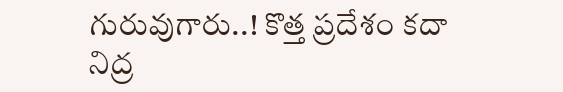గురువుగారు..! కొత్త ప్రదేశం కదా నిద్ర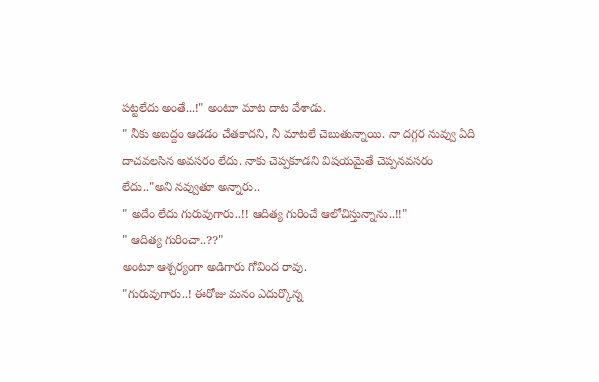పట్టలేదు అంతే...!" అంటూ మాట దాట వేశాడు.
" నీకు అబద్దం ఆడడం చేతకాదని, నీ మాటలే చెబుతున్నాయి. నా దగ్గర నువ్వు ఏది దాచవలసిన అవసరం లేదు. నాకు చెప్పకూడని విషయమైతే చెప్పనవసరం లేదు.."అని నవ్వుతూ అన్నారు..
" అదేం లేదు గురువుగారు..!! ఆదిత్య గురించే ఆలోచిస్తున్నాను..!!"
" ఆదిత్య గురించా..??"
అంటూ ఆశ్చర్యంగా అడిగారు గోవింద రావు.
"గురువుగారు..! ఈరోజు మనం ఎదుర్కొన్న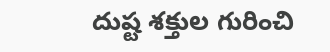దుష్ట శక్తుల గురించి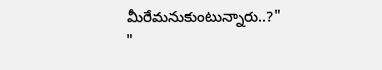మీరేమనుకుంటున్నారు..?"
"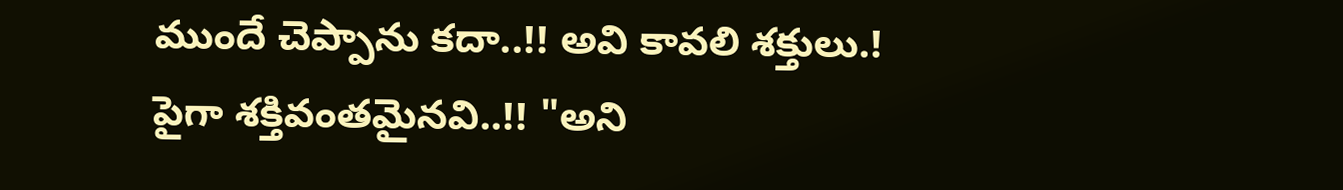ముందే చెప్పాను కదా..!! అవి కావలి శక్తులు.!
పైగా శక్తివంతమైనవి..!! "అని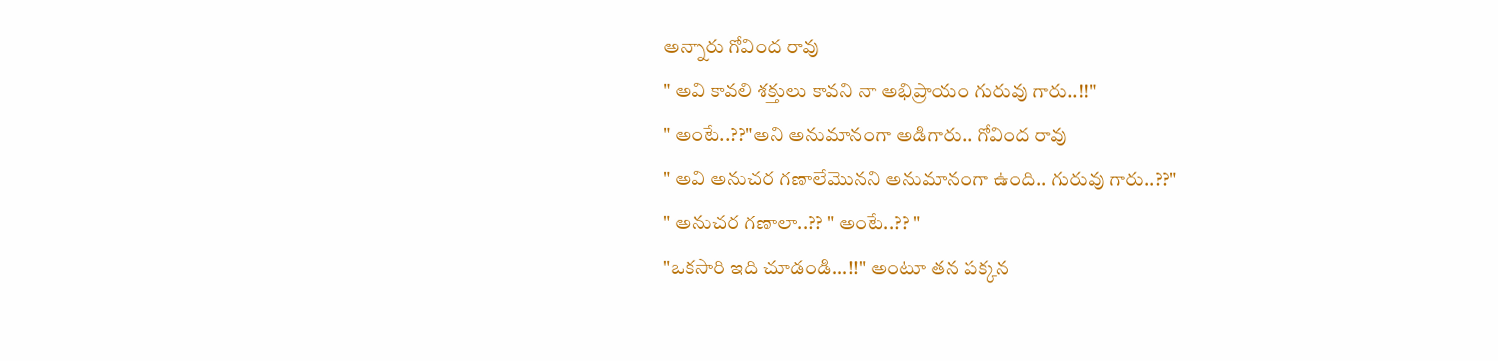అన్నారు గోవింద రావు
" అవి కావలి శక్తులు కావని నా అభిప్రాయం గురువు గారు..!!"
" అంటే..??"అని అనుమానంగా అడిగారు.. గోవింద రావు
" అవి అనుచర గణాలేమొనని అనుమానంగా ఉంది.. గురువు గారు..??"
" అనుచర గణాలా..?? " అంటే..?? "
"ఒకసారి ఇది చూడండి...!!" అంటూ తన పక్కన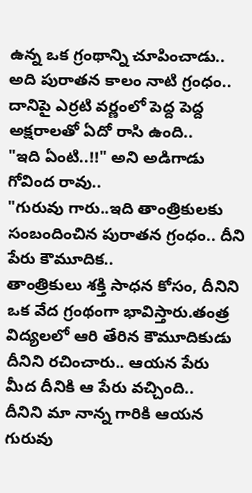ఉన్న ఒక గ్రంథాన్ని చూపించాడు..
అది పురాతన కాలం నాటి గ్రంధం..
దానిపై ఎర్రటి వర్ణంలో పెద్ద పెద్ద అక్షరాలతో ఏదో రాసి ఉంది..
"ఇది ఏంటి..!!" అని అడిగాడు గోవింద రావు..
"గురువు గారు..ఇది తాంత్రికులకు సంబందించిన పురాతన గ్రంధం.. దీని పేరు కౌమూదిక..
తాంత్రికులు శక్తి సాధన కోసం, దీనిని ఒక వేద గ్రంథంగా భావిస్తారు.తంత్ర విద్యలలో ఆరి తేరిన కౌమూదికుడు దీనిని రచించారు.. ఆయన పేరు మీద దీనికి ఆ పేరు వచ్చింది..
దీనిని మా నాన్న గారికి ఆయన గురువు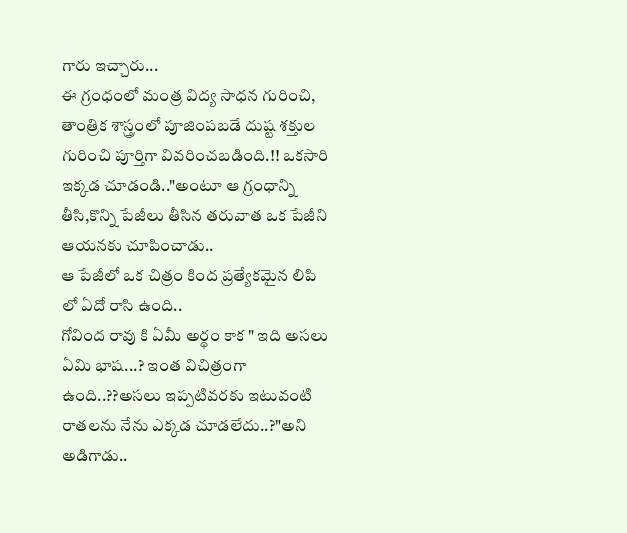గారు ఇచ్చారు...
ఈ గ్రంధంలో మంత్ర విద్య సాధన గురించి, తాంత్రిక శాస్త్రంలో పూజింపబడే దుష్ట శక్తుల గురించి పూర్తిగా వివరించబడింది.!! ఒకసారి ఇక్కడ చూడండి.."అంటూ ఆ గ్రంధాన్ని తీసి,కొన్ని పేజీలు తీసిన తరువాత ఒక పేజీని ఆయనకు చూపించాడు..
ఆ పేజీలో ఒక చిత్రం కింద ప్రత్యేకమైన లిపి లో ఏదో రాసి ఉంది..
గోవింద రావు కి ఏమీ అర్థం కాక " ఇది అసలు ఏమి భాష...? ఇంత విచిత్రంగా ఉంది..??అసలు ఇప్పటివరకు ఇటువంటి రాతలను నేను ఎక్కడ చూడలేదు..?"అని అడిగాడు..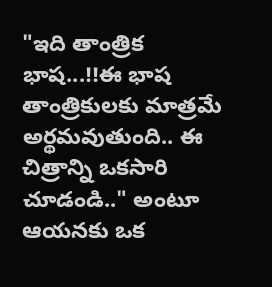"ఇది తాంత్రిక భాష...!!ఈ భాష తాంత్రికులకు మాత్రమే అర్థమవుతుంది.. ఈ చిత్రాన్ని ఒకసారి చూడండి.." అంటూ ఆయనకు ఒక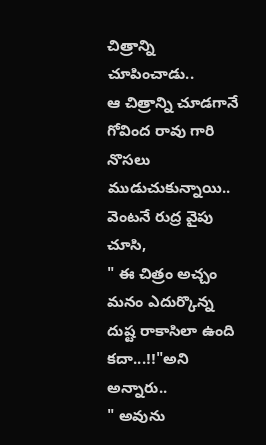చిత్రాన్ని చూపించాడు..
ఆ చిత్రాన్ని చూడగానే గోవింద రావు గారి నొసలు ముడుచుకున్నాయి.. వెంటనే రుద్ర వైపు చూసి,
" ఈ చిత్రం అచ్చం మనం ఎదుర్కొన్న దుష్ట రాకాసిలా ఉంది కదా...!!"అని అన్నారు..
" అవును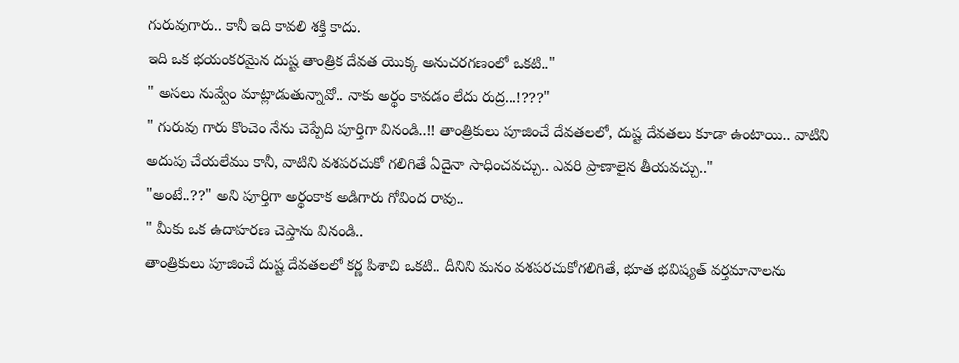గురువుగారు.. కానీ ఇది కావలి శక్తి కాదు.
ఇది ఒక భయంకరమైన దుష్ట తాంత్రిక దేవత యొక్క అనుచరగణంలో ఒకటి.."
" అసలు నువ్వేం మాట్లాడుతున్నావో.. నాకు అర్థం కావడం లేదు రుద్ర...!???"
" గురువు గారు కొంచెం నేను చెప్పేది పూర్తిగా వినండి..!! తాంత్రికులు పూజించే దేవతలలో, దుష్ట దేవతలు కూడా ఉంటాయి.. వాటిని అదుపు చేయలేము కానీ, వాటిని వశపరచుకో గలిగితే ఏదైనా సాధించవచ్చు.. ఎవరి ప్రాణాలైన తీయవచ్చు.."
"అంటే..??" అని పూర్తిగా అర్థంకాక అడిగారు గోవింద రావు..
" మీకు ఒక ఉదాహరణ చెప్తాను వినండి..
తాంత్రికులు పూజించే దుష్ట దేవతలలో కర్ణ పిశాచి ఒకటి.. దీనిని మనం వశపరచుకోగలిగితే, భూత భవిష్యత్ వర్తమానాలను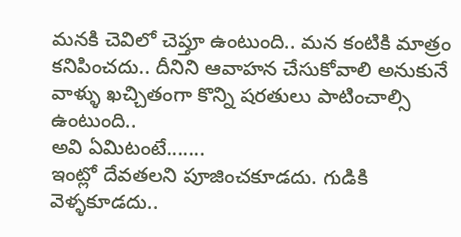మనకి చెవిలో చెప్తూ ఉంటుంది.. మన కంటికి మాత్రం కనిపించదు.. దీనిని ఆవాహన చేసుకోవాలి అనుకునే వాళ్ళు ఖచ్చితంగా కొన్ని షరతులు పాటించాల్సి ఉంటుంది..
అవి ఏమిటంటే.......
ఇంట్లో దేవతలని పూజించకూడదు. గుడికి వెళ్ళకూడదు..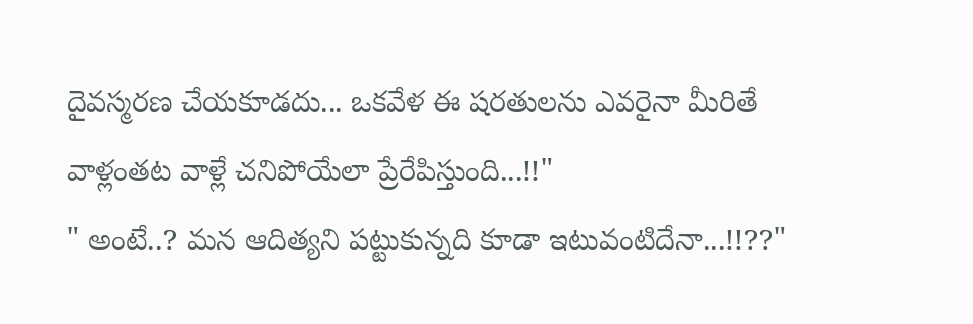దైవస్మరణ చేయకూడదు... ఒకవేళ ఈ షరతులను ఎవరైనా మీరితే వాళ్లంతట వాళ్లే చనిపోయేలా ప్రేరేపిస్తుంది...!!"
" అంటే..? మన ఆదిత్యని పట్టుకున్నది కూడా ఇటువంటిదేనా...!!??"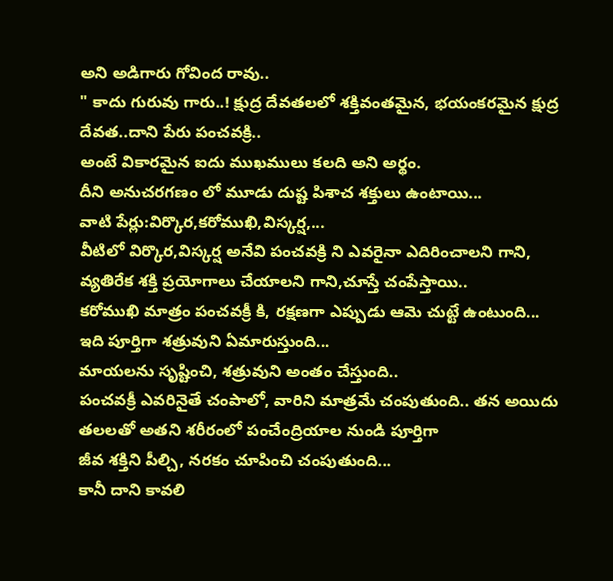అని అడిగారు గోవింద రావు..
" కాదు గురువు గారు..! క్షుద్ర దేవతలలో శక్తివంతమైన, భయంకరమైన క్షుద్ర దేవత..దాని పేరు పంచవక్రి..
అంటే వికారమైన ఐదు ముఖములు కలది అని అర్థం.
దీని అనుచరగణం లో మూడు దుష్ట పిశాచ శక్తులు ఉంటాయి...
వాటి పేర్లు:విర్కొర,కరోముఖి,విస్కర్ష,...
వీటిలో విర్కొర,విస్కర్ష అనేవి పంచవక్రి ని ఎవరైనా ఎదిరించాలని గాని, వ్యతిరేక శక్తి ప్రయోగాలు చేయాలని గాని,చూస్తే చంపేస్తాయి..
కరోముఖి మాత్రం పంచవక్రీ కి, రక్షణగా ఎప్పుడు ఆమె చుట్టే ఉంటుంది...
ఇది పూర్తిగా శత్రువుని ఏమారుస్తుంది...
మాయలను సృష్టించి, శత్రువుని అంతం చేస్తుంది..
పంచవక్రీ ఎవరినైతే చంపాలో, వారిని మాత్రమే చంపుతుంది.. తన అయిదు తలలతో అతని శరీరంలో పంచేంద్రియాల నుండి పూర్తిగా
జీవ శక్తిని పీల్చి, నరకం చూపించి చంపుతుంది...
కానీ దాని కావలి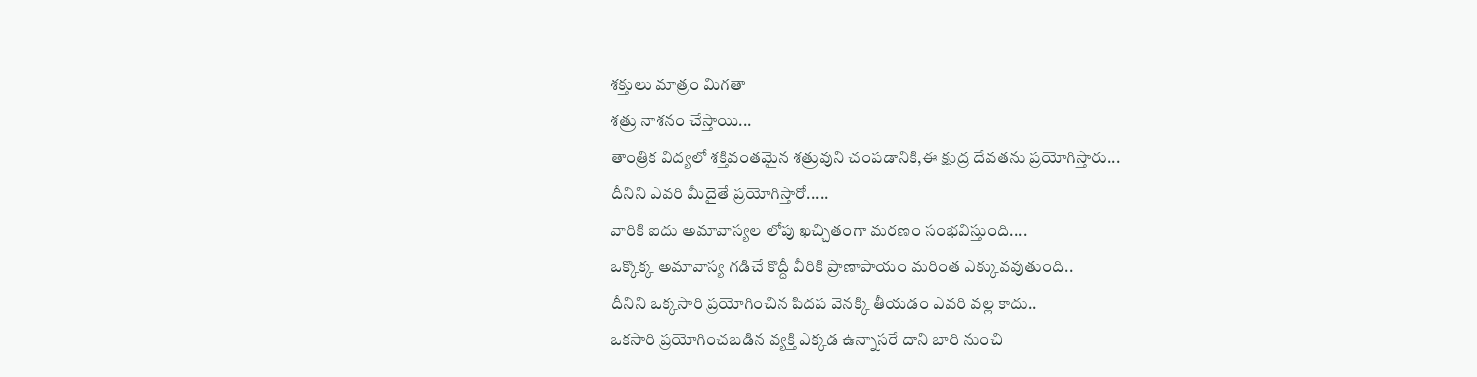శక్తులు మాత్రం మిగతా
శత్రు నాశనం చేస్తాయి...
తాంత్రిక విద్యలో శక్తివంతమైన శత్రువుని చంపడానికి,ఈ క్షుద్ర దేవతను ప్రయోగిస్తారు...
దీనిని ఎవరి మీదైతే ప్రయోగిస్తారో.....
వారికి ఐదు అమావాస్యల లోపు ఖచ్చితంగా మరణం సంభవిస్తుంది....
ఒక్కొక్క అమావాస్య గడిచే కొద్దీ వీరికి ప్రాణాపాయం మరింత ఎక్కువవుతుంది..
దీనిని ఒక్కసారి ప్రయోగించిన పిదప వెనక్కి తీయడం ఎవరి వల్ల కాదు..
ఒకసారి ప్రయోగించబడిన వ్యక్తి ఎక్కడ ఉన్నాసరే దాని బారి నుంచి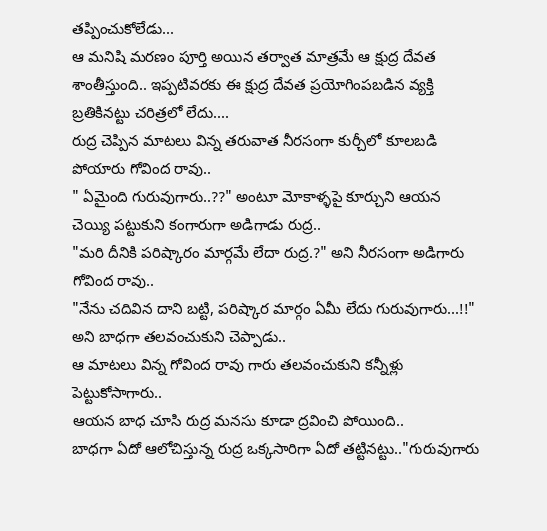తప్పించుకోలేడు...
ఆ మనిషి మరణం పూర్తి అయిన తర్వాత మాత్రమే ఆ క్షుద్ర దేవత శాంతీస్తుంది.. ఇప్పటివరకు ఈ క్షుద్ర దేవత ప్రయోగింపబడిన వ్యక్తి బ్రతికినట్టు చరిత్రలో లేదు....
రుద్ర చెప్పిన మాటలు విన్న తరువాత నీరసంగా కుర్చీలో కూలబడి పోయారు గోవింద రావు..
" ఏమైంది గురువుగారు..??" అంటూ మోకాళ్ళపై కూర్చుని ఆయన చెయ్యి పట్టుకుని కంగారుగా అడిగాడు రుద్ర..
"మరి దీనికి పరిష్కారం మార్గమే లేదా రుద్ర.?" అని నీరసంగా అడిగారు గోవింద రావు..
"నేను చదివిన దాని బట్టి, పరిష్కార మార్గం ఏమీ లేదు గురువుగారు...!!" అని బాధగా తలవంచుకుని చెప్పాడు..
ఆ మాటలు విన్న గోవింద రావు గారు తలవంచుకుని కన్నీళ్లు పెట్టుకోసాగారు..
ఆయన బాధ చూసి రుద్ర మనసు కూడా ద్రవించి పోయింది..
బాధగా ఏదో ఆలోచిస్తున్న రుద్ర ఒక్కసారిగా ఏదో తట్టినట్టు.."గురువుగారు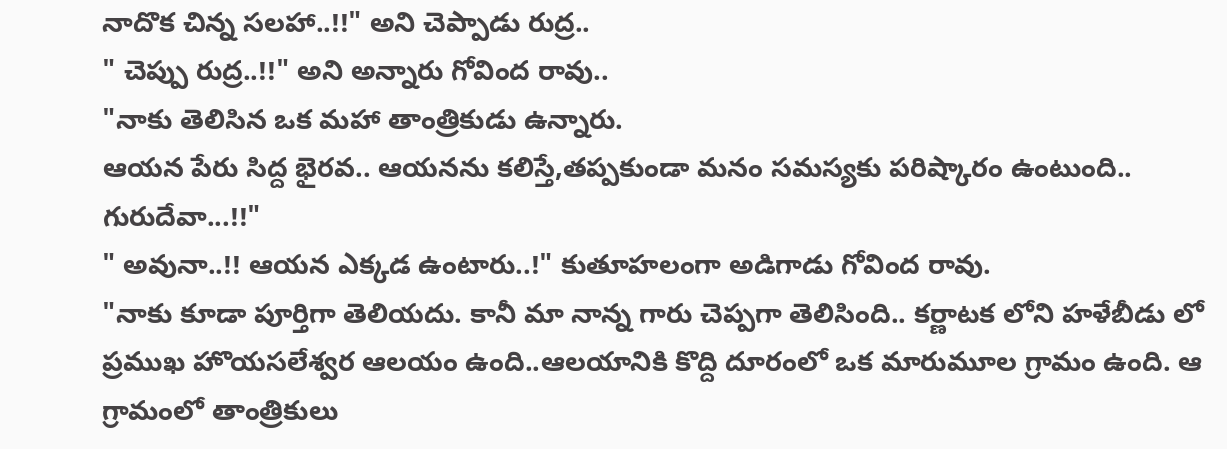నాదొక చిన్న సలహా..!!" అని చెప్పాడు రుద్ర..
" చెప్పు రుద్ర..!!" అని అన్నారు గోవింద రావు..
"నాకు తెలిసిన ఒక మహా తాంత్రికుడు ఉన్నారు.
ఆయన పేరు సిద్ద భైరవ.. ఆయనను కలిస్తే,తప్పకుండా మనం సమస్యకు పరిష్కారం ఉంటుంది.. గురుదేవా...!!"
" అవునా..!! ఆయన ఎక్కడ ఉంటారు..!" కుతూహలంగా అడిగాడు గోవింద రావు.
"నాకు కూడా పూర్తిగా తెలియదు. కానీ మా నాన్న గారు చెప్పగా తెలిసింది.. కర్ణాటక లోని హళేబీడు లో ప్రముఖ హొయసలేశ్వర ఆలయం ఉంది..ఆలయానికి కొద్ది దూరంలో ఒక మారుమూల గ్రామం ఉంది. ఆ గ్రామంలో తాంత్రికులు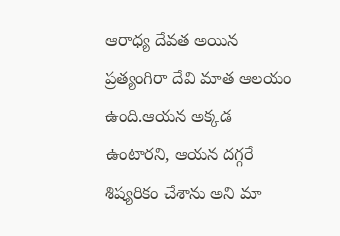ఆరాధ్య దేవత అయిన ప్రత్యంగిరా దేవి మాత ఆలయం ఉంది.ఆయన అక్కడ ఉంటారని, ఆయన దగ్గరే శిష్యరికం చేశాను అని మా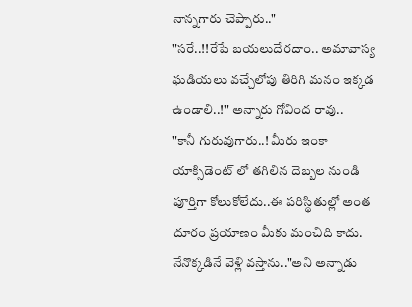నాన్నగారు చెప్పారు.."
"సరే..!!రేపే బయలుదేరదాం.. అమావాస్య ఘడియలు వచ్చేలోపు తిరిగి మనం ఇక్కడ ఉండాలి..!" అన్నారు గోవింద రావు..
"కానీ గురువుగారు..! మీరు ఇంకా యాక్సిడెంట్ లో తగిలిన దెబ్బల నుండి పూర్తిగా కోలుకోలేదు..ఈ పరిస్థితుల్లో అంత దూరం ప్రయాణం మీకు మంచిది కాదు. నేనొక్కడినే వెళ్లి వస్తాను.."అని అన్నాడు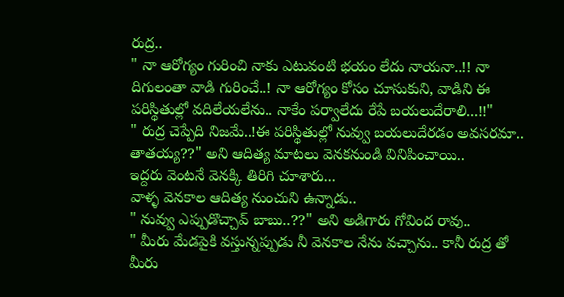రుద్ర..
" నా ఆరోగ్యం గురించి నాకు ఎటువంటి భయం లేదు నాయనా..!! నా దిగులంతా వాడి గురించే..! నా ఆరోగ్యం కోసం చూసుకుని, వాడిని ఈ పరిస్థితుల్లో వదిలేయలేను.. నాకేం పర్వాలేదు రేపే బయలుదేరాలి...!!"
" రుద్ర చెప్పేది నిజమే..!ఈ పరిస్థితుల్లో నువ్వు బయలుదేరడం అవసరమా.. తాతయ్య??" అని ఆదిత్య మాటలు వెనకనుండి వినిపించాయి..
ఇద్దరు వెంటనే వెనక్కి తిరిగి చూశారు...
వాళ్ళ వెనకాల ఆదిత్య నుంచుని ఉన్నాడు..
" నువ్వు ఎప్పుడొచ్చావ్ బాబు..??" అని అడిగారు గోవింద రావు..
" మీరు మేడపైకి వస్తున్నప్పుడు నీ వెనకాల నేను వచ్చాను.. కానీ రుద్ర తో మీరు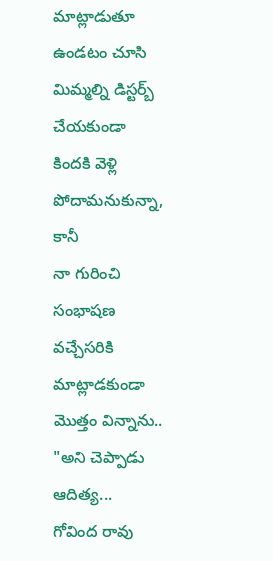మాట్లాడుతూ ఉండటం చూసి మిమ్మల్ని డిస్టర్బ్ చేయకుండా కిందకి వెళ్లి పోదామనుకున్నా, కానీ
నా గురించి సంభాషణ వచ్చేసరికి మాట్లాడకుండా మొత్తం విన్నాను.. "అని చెప్పాడు ఆదిత్య...
గోవింద రావు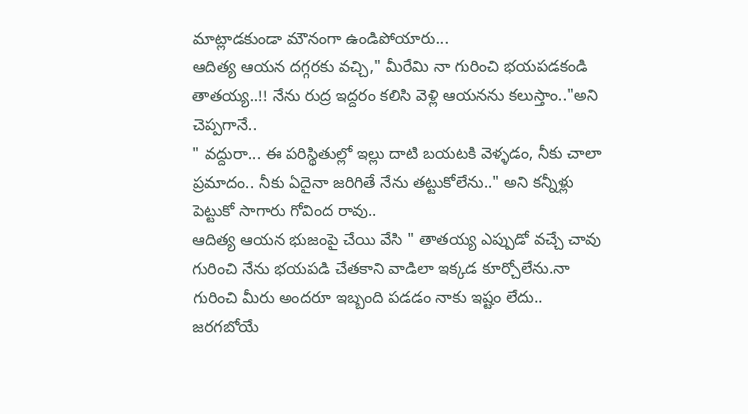మాట్లాడకుండా మౌనంగా ఉండిపోయారు...
ఆదిత్య ఆయన దగ్గరకు వచ్చి," మీరేమి నా గురించి భయపడకండి తాతయ్య..!! నేను రుద్ర ఇద్దరం కలిసి వెళ్లి ఆయనను కలుస్తాం.."అని చెప్పగానే..
" వద్దురా... ఈ పరిస్థితుల్లో ఇల్లు దాటి బయటకి వెళ్ళడం, నీకు చాలా ప్రమాదం.. నీకు ఏదైనా జరిగితే నేను తట్టుకోలేను.." అని కన్నీళ్లు పెట్టుకో సాగారు గోవింద రావు..
ఆదిత్య ఆయన భుజంపై చేయి వేసి " తాతయ్య ఎప్పుడో వచ్చే చావు గురించి నేను భయపడి చేతకాని వాడిలా ఇక్కడ కూర్చోలేను.నా గురించి మీరు అందరూ ఇబ్బంది పడడం నాకు ఇష్టం లేదు.. జరగబోయే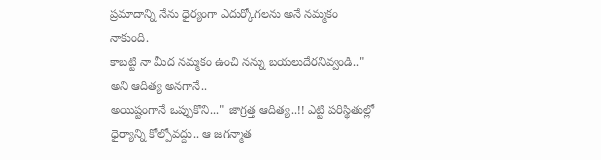ప్రమాదాన్ని నేను ధైర్యంగా ఎదుర్కోగలను అనే నమ్మకం నాకుంది.
కాబట్టి నా మీద నమ్మకం ఉంచి నన్ను బయలుదేరనివ్వండి.." అని ఆదిత్య అనగానే..
అయిష్టంగానే ఒప్పుకొని..." జాగ్రత్త ఆదిత్య..!! ఎట్టి పరిస్థితుల్లో ధైర్యాన్ని కోల్పోవద్దు.. ఆ జగన్మాత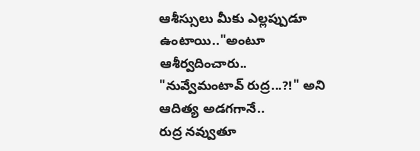ఆశీస్సులు మీకు ఎల్లప్పుడూ ఉంటాయి.."అంటూ ఆశీర్వదించారు..
"నువ్వేమంటావ్ రుద్ర...?!" అని ఆదిత్య అడగగానే..
రుద్ర నవ్వుతూ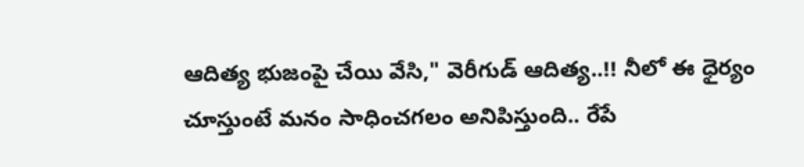ఆదిత్య భుజంపై చేయి వేసి," వెరీగుడ్ ఆదిత్య..!! నీలో ఈ ధైర్యం చూస్తుంటే మనం సాధించగలం అనిపిస్తుంది.. రేపే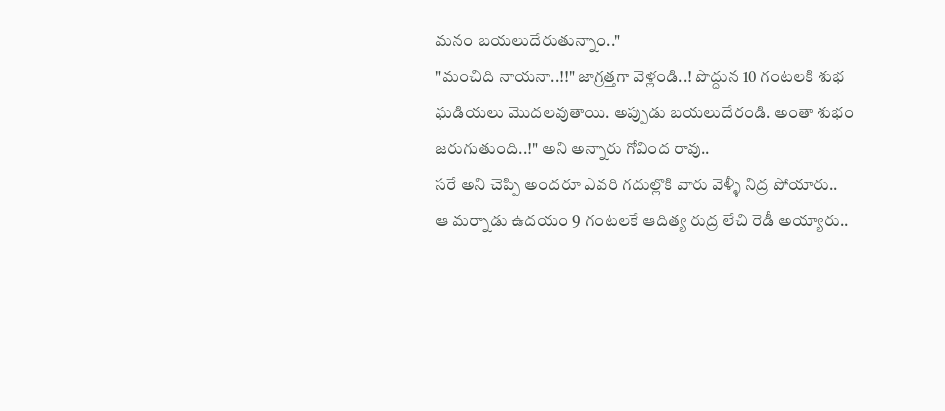మనం బయలుదేరుతున్నాం.."
"మంచిది నాయనా..!!" జాగ్రత్తగా వెళ్లండి..! పొద్దున 10 గంటలకి శుభ ఘడియలు మొదలవుతాయి. అప్పుడు బయలుదేరండి. అంతా శుభం జరుగుతుంది..!" అని అన్నారు గోవింద రావు..
సరే అని చెప్పి అందరూ ఎవరి గదుల్లొకి వారు వెళ్ళీ నిద్ర పోయారు..
ఆ మర్నాడు ఉదయం 9 గంటలకే ఆదిత్య రుద్ర లేచి రెడీ అయ్యారు..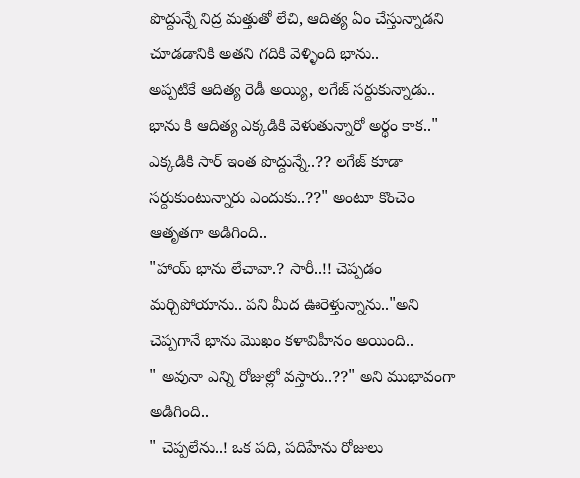పొద్దున్నే నిద్ర మత్తుతో లేచి, ఆదిత్య ఏం చేస్తున్నాడని చూడడానికి అతని గదికి వెళ్ళింది భాను..
అప్పటికే ఆదిత్య రెడీ అయ్యి, లగేజ్ సర్దుకున్నాడు..
భాను కి ఆదిత్య ఎక్కడికి వెళుతున్నారో అర్థం కాక.." ఎక్కడికి సార్ ఇంత పొద్దున్నే..?? లగేజ్ కూడా సర్దుకుంటున్నారు ఎందుకు..??" అంటూ కొంచెం ఆతృతగా అడిగింది..
"హాయ్ భాను లేచావా.? సారీ..!! చెప్పడం మర్చిపోయాను.. పని మీద ఊరెళ్తున్నాను.."అని చెప్పగానే భాను మొఖం కళావిహీనం అయింది..
" అవునా ఎన్ని రోజుల్లో వస్తారు..??" అని ముభావంగా అడిగింది..
" చెప్పలేను..! ఒక పది, పదిహేను రోజులు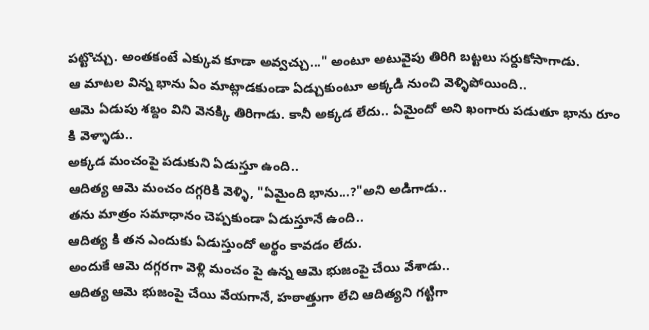పట్టొచ్చు. అంతకంటే ఎక్కువ కూడా అవ్వచ్చు..." అంటూ అటువైపు తిరిగి బట్టలు సర్దుకోసాగాడు.
ఆ మాటల విన్న భాను ఏం మాట్లాడకుండా ఏడ్చుకుంటూ అక్కడి నుంచి వెళ్ళిపోయింది..
ఆమె ఏడుపు శబ్దం విని వెనక్కి తిరిగాడు. కానీ అక్కడ లేదు.. ఏమైందో అని ఖంగారు పడుతూ భాను రూం కి వెళ్ళాడు..
అక్కడ మంచంపై పడుకుని ఏడుస్తూ ఉంది..
ఆదిత్య ఆమె మంచం దగ్గరికి వెళ్ళి, "ఏమైంది భాను...?"అని అడిగాడు..
తను మాత్రం సమాధానం చెప్పకుండా ఏడుస్తూనే ఉంది..
ఆదిత్య కి తన ఎందుకు ఏడుస్తుందో అర్థం కావడం లేదు.
అందుకే ఆమె దగ్గరగా వెళ్లి మంచం పై ఉన్న ఆమె భుజంపై చేయి వేశాడు..
ఆదిత్య ఆమె భుజంపై చేయి వేయగానే, హఠాత్తుగా లేచి ఆదిత్యని గట్టిగా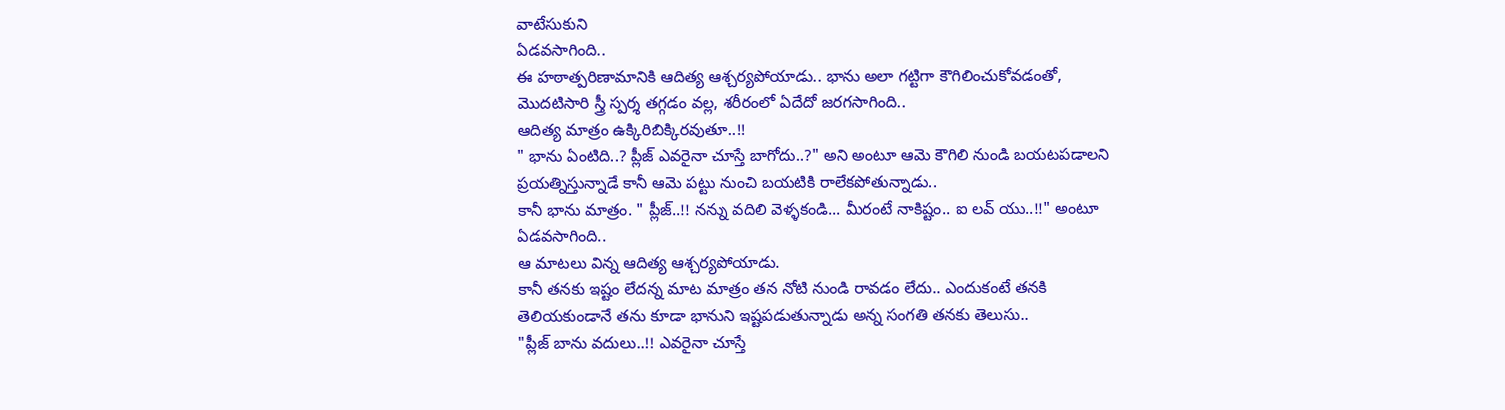వాటేసుకుని
ఏడవసాగింది..
ఈ హఠాత్పరిణామానికి ఆదిత్య ఆశ్చర్యపోయాడు.. భాను అలా గట్టిగా కౌగిలించుకోవడంతో, మొదటిసారి స్త్రీ స్పర్శ తగ్గడం వల్ల, శరీరంలో ఏదేదో జరగసాగింది..
ఆదిత్య మాత్రం ఉక్కిరిబిక్కిరవుతూ..!!
" భాను ఏంటిది..? ప్లీజ్ ఎవరైనా చూస్తే బాగోదు..?" అని అంటూ ఆమె కౌగిలి నుండి బయటపడాలని ప్రయత్నిస్తున్నాడే కానీ ఆమె పట్టు నుంచి బయటికి రాలేకపోతున్నాడు..
కానీ భాను మాత్రం. " ప్లీజ్..!! నన్ను వదిలి వెళ్ళకండి... మీరంటే నాకిష్టం.. ఐ లవ్ యు..!!" అంటూ ఏడవసాగింది..
ఆ మాటలు విన్న ఆదిత్య ఆశ్చర్యపోయాడు.
కానీ తనకు ఇష్టం లేదన్న మాట మాత్రం తన నోటి నుండి రావడం లేదు.. ఎందుకంటే తనకి తెలియకుండానే తను కూడా భానుని ఇష్టపడుతున్నాడు అన్న సంగతి తనకు తెలుసు..
"ప్లీజ్ బాను వదులు..!! ఎవరైనా చూస్తే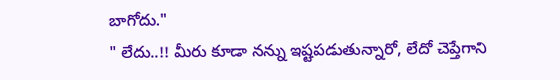బాగోదు."
" లేదు..!! మీరు కూడా నన్ను ఇష్టపడుతున్నారో, లేదో చెప్తేగాని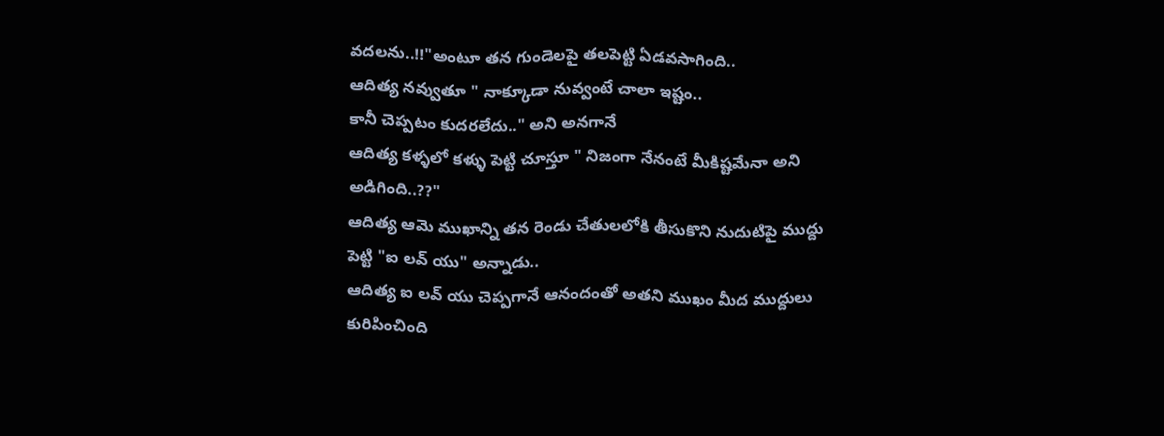వదలను..!!"అంటూ తన గుండెలపై తలపెట్టి ఏడవసాగింది..
ఆదిత్య నవ్వుతూ " నాక్కూడా నువ్వంటే చాలా ఇష్టం..
కానీ చెప్పటం కుదరలేదు.." అని అనగానే
ఆదిత్య కళ్ళలో కళ్ళు పెట్టి చూస్తూ " నిజంగా నేనంటే మీకిష్టమేనా అని అడిగింది..??"
ఆదిత్య ఆమె ముఖాన్ని తన రెండు చేతులలోకి తీసుకొని నుదుటిపై ముద్దు పెట్టి "ఐ లవ్ యు" అన్నాడు..
ఆదిత్య ఐ లవ్ యు చెప్పగానే ఆనందంతో అతని ముఖం మీద ముద్దులు కురిపించింది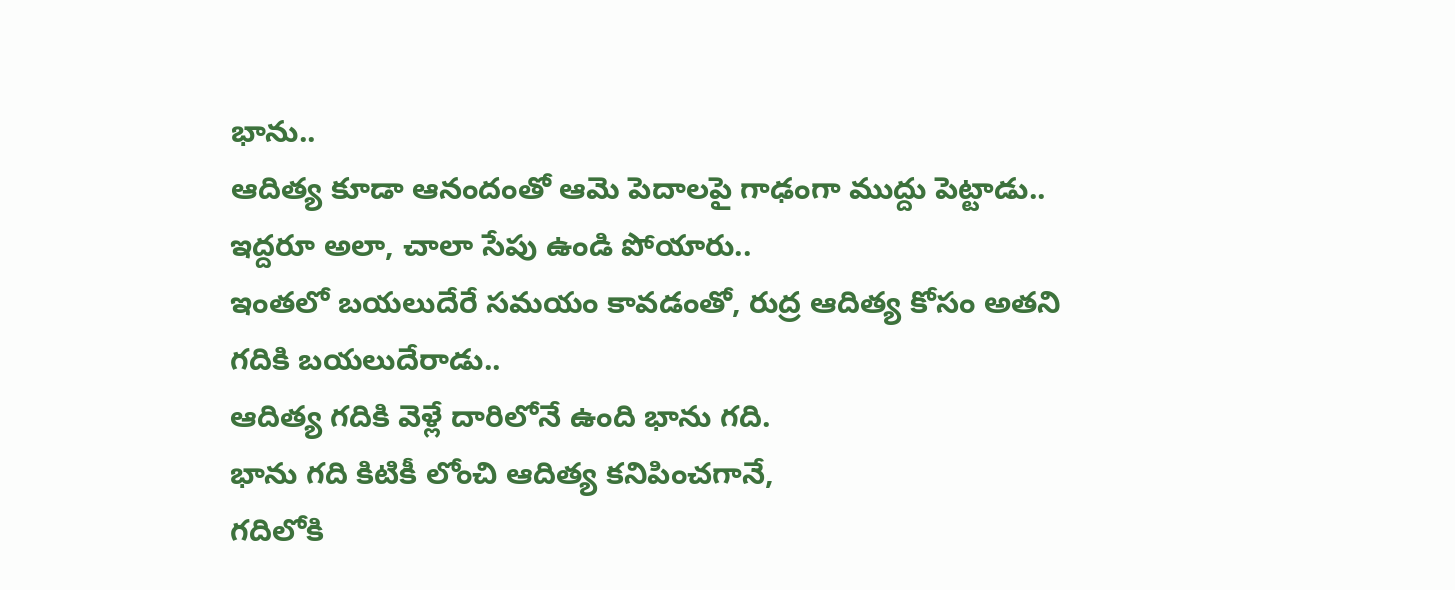భాను..
ఆదిత్య కూడా ఆనందంతో ఆమె పెదాలపై గాఢంగా ముద్దు పెట్టాడు..
ఇద్దరూ అలా, చాలా సేపు ఉండి పోయారు..
ఇంతలో బయలుదేరే సమయం కావడంతో, రుద్ర ఆదిత్య కోసం అతని గదికి బయలుదేరాడు..
ఆదిత్య గదికి వెళ్లే దారిలోనే ఉంది భాను గది.
భాను గది కిటికీ లోంచి ఆదిత్య కనిపించగానే,
గదిలోకి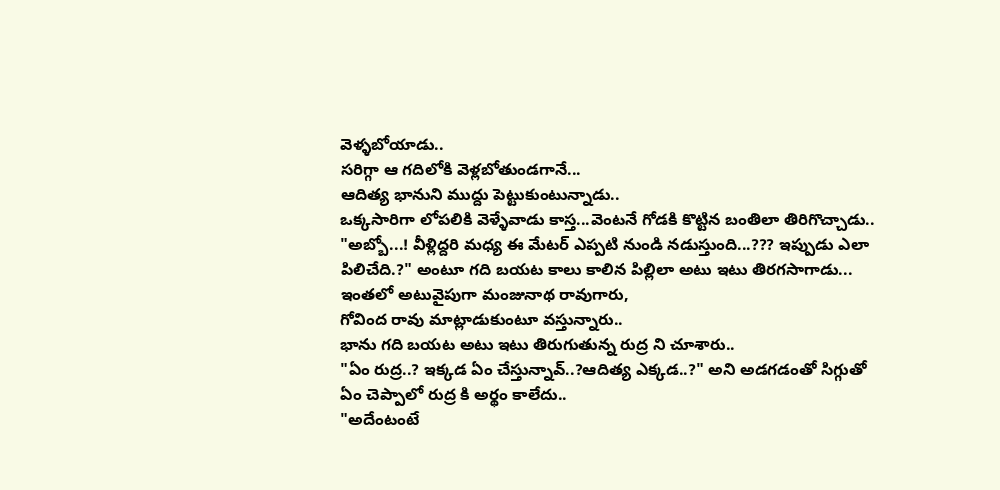వెళ్ళబోయాడు..
సరిగ్గా ఆ గదిలోకి వెళ్లబోతుండగానే...
ఆదిత్య భానుని ముద్దు పెట్టుకుంటున్నాడు..
ఒక్కసారిగా లోపలికి వెళ్ళేవాడు కాస్త...వెంటనే గోడకి కొట్టిన బంతిలా తిరిగొచ్చాడు..
"అబ్బో...! వీళ్లిద్దరి మధ్య ఈ మేటర్ ఎప్పటి నుండి నడుస్తుంది...??? ఇప్పుడు ఎలా పిలిచేది.?" అంటూ గది బయట కాలు కాలిన పిల్లిలా అటు ఇటు తిరగసాగాడు...
ఇంతలో అటువైపుగా మంజునాథ రావుగారు,
గోవింద రావు మాట్లాడుకుంటూ వస్తున్నారు..
భాను గది బయట అటు ఇటు తిరుగుతున్న రుద్ర ని చూశారు..
"ఏం రుద్ర..? ఇక్కడ ఏం చేస్తున్నావ్..?ఆదిత్య ఎక్కడ..?" అని అడగడంతో సిగ్గుతో ఏం చెప్పాలో రుద్ర కి అర్థం కాలేదు..
"అదేంటంటే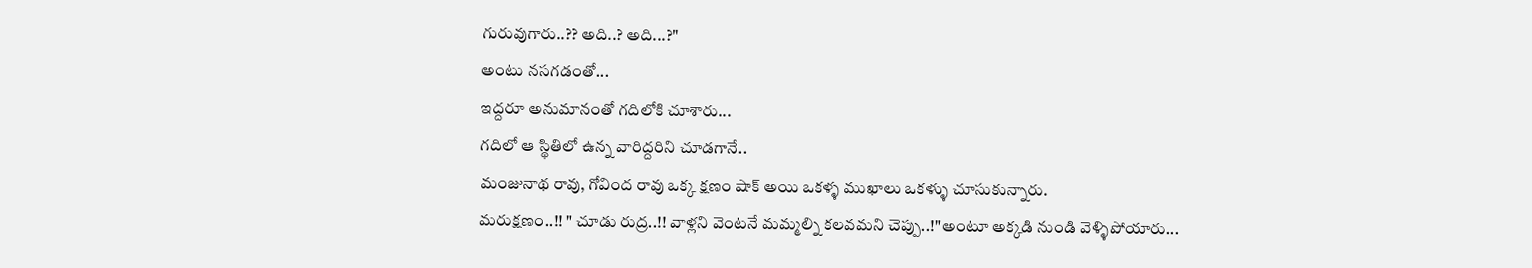గురువుగారు..?? అది..? అది...?"
అంటు నసగడంతో...
ఇద్దరూ అనుమానంతో గదిలోకి చూశారు...
గదిలో ఆ స్థితిలో ఉన్న వారిద్దరిని చూడగానే..
మంజునాథ రావు, గోవింద రావు ఒక్క క్షణం షాక్ అయి ఒకళ్ళ ముఖాలు ఒకళ్ళు చూసుకున్నారు.
మరుక్షణం..!! " చూడు రుద్ర..!! వాళ్లని వెంటనే మమ్మల్ని కలవమని చెప్పు..!"అంటూ అక్కడి నుండి వెళ్ళిపోయారు...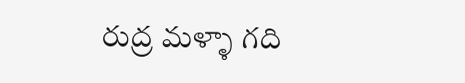రుద్ర మళ్ళా గది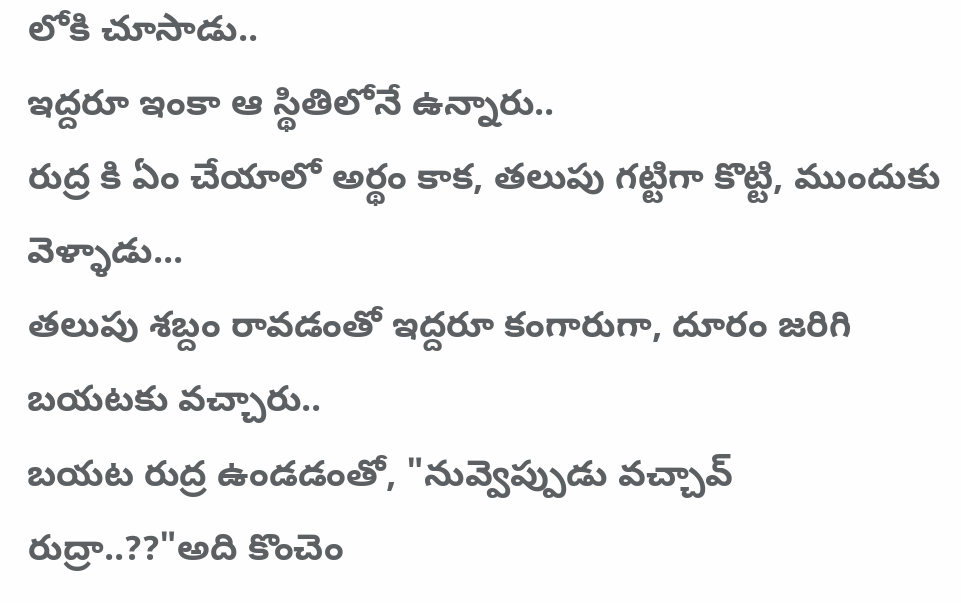లోకి చూసాడు..
ఇద్దరూ ఇంకా ఆ స్థితిలోనే ఉన్నారు..
రుద్ర కి ఏం చేయాలో అర్థం కాక, తలుపు గట్టిగా కొట్టి, ముందుకు వెళ్ళాడు...
తలుపు శబ్దం రావడంతో ఇద్దరూ కంగారుగా, దూరం జరిగి బయటకు వచ్చారు..
బయట రుద్ర ఉండడంతో, "నువ్వెప్పుడు వచ్చావ్ రుద్రా..??"అది కొంచెం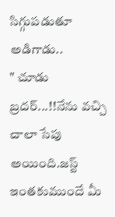సిగ్గుపడుతూ అడిగాడు..
" చూడు బ్రదర్...!!నేను వచ్చి చాలా సేపు అయింది.జస్ట్ ఇంతకుముందే మీ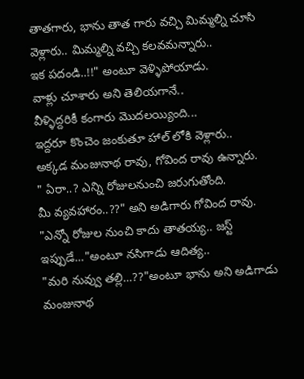తాతగారు, భాను తాత గారు వచ్చి మిమ్మల్ని చూసి వెళ్లారు.. మిమ్మల్ని వచ్చి కలవమన్నారు..
ఇక పదండి..!!" అంటూ వెళ్ళిపోయాడు.
వాళ్లు చూశారు అని తెలియగానే..
వీళ్ళిద్దరికీ కంగారు మొదలయ్యింది...
ఇద్దరూ కొంచెం జంకుతూ హాల్ లోకి వెళ్లారు..
అక్కడ మంజునాథ రావు, గోవింద రావు ఉన్నారు.
" ఏరా..? ఎన్ని రోజులనుంచి జరుగుతోంది.
మీ వ్యవహారం..??" అని అడిగారు గోవింద రావు.
"ఎన్నో రోజుల నుంచి కాదు తాతయ్య.. జస్ట్ ఇప్పుడే..."అంటూ నసిగాడు ఆదిత్య..
"మరి నువ్వు తల్లి...??"అంటూ భాను అని అడిగాడు మంజునాథ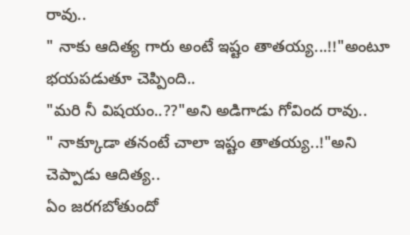రావు..
" నాకు ఆదిత్య గారు అంటే ఇష్టం తాతయ్య...!!"అంటూ భయపడుతూ చెప్పింది..
"మరి నీ విషయం..??"అని అడిగాడు గోవింద రావు..
" నాక్కూడా తనంటే చాలా ఇష్టం తాతయ్య..!"అని చెప్పాడు ఆదిత్య..
ఏం జరగబోతుందో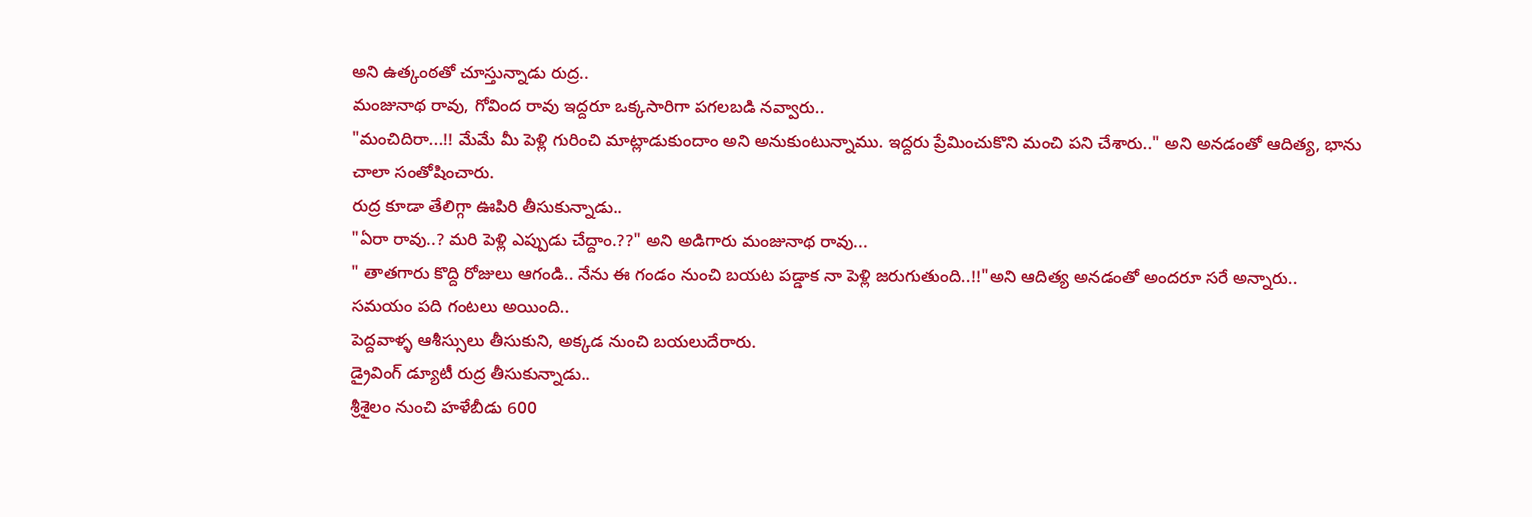అని ఉత్కంఠతో చూస్తున్నాడు రుద్ర..
మంజునాథ రావు, గోవింద రావు ఇద్దరూ ఒక్కసారిగా పగలబడి నవ్వారు..
"మంచిదిరా...!! మేమే మీ పెళ్లి గురించి మాట్లాడుకుందాం అని అనుకుంటున్నాము. ఇద్దరు ప్రేమించుకొని మంచి పని చేశారు.." అని అనడంతో ఆదిత్య, భాను చాలా సంతోషించారు.
రుద్ర కూడా తేలిగ్గా ఊపిరి తీసుకున్నాడు..
"ఏరా రావు..? మరి పెళ్లి ఎప్పుడు చేద్దాం.??" అని అడిగారు మంజునాథ రావు...
" తాతగారు కొద్ది రోజులు ఆగండి.. నేను ఈ గండం నుంచి బయట పడ్డాక నా పెళ్లి జరుగుతుంది..!!"అని ఆదిత్య అనడంతో అందరూ సరే అన్నారు..
సమయం పది గంటలు అయింది..
పెద్దవాళ్ళ ఆశీస్సులు తీసుకుని, అక్కడ నుంచి బయలుదేరారు.
డ్రైవింగ్ డ్యూటీ రుద్ర తీసుకున్నాడు..
శ్రీశైలం నుంచి హళేబీడు 600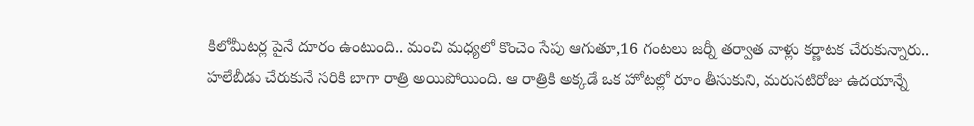కిలోమీటర్ల పైనే దూరం ఉంటుంది.. మంచి మధ్యలో కొంచెం సేపు ఆగుతూ,16 గంటలు జర్నీ తర్వాత వాళ్లు కర్ణాటక చేరుకున్నారు..
హలేబీడు చేరుకునే సరికి బాగా రాత్రి అయిపోయింది. ఆ రాత్రికి అక్కడే ఒక హోటల్లో రూం తీసుకుని, మరుసటిరోజు ఉదయాన్నే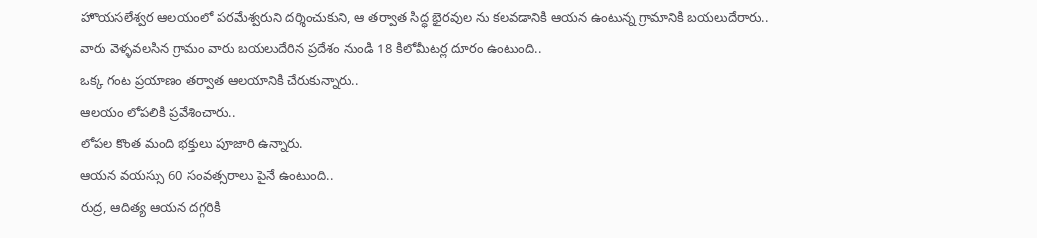హొయసలేశ్వర ఆలయంలో పరమేశ్వరుని దర్శించుకుని, ఆ తర్వాత సిద్ధ భైరవుల ను కలవడానికి ఆయన ఉంటున్న గ్రామానికి బయలుదేరారు..
వారు వెళ్ళవలసిన గ్రామం వారు బయలుదేరిన ప్రదేశం నుండి 18 కిలోమీటర్ల దూరం ఉంటుంది..
ఒక్క గంట ప్రయాణం తర్వాత ఆలయానికి చేరుకున్నారు..
ఆలయం లోపలికి ప్రవేశించారు..
లోపల కొంత మంది భక్తులు పూజారి ఉన్నారు.
ఆయన వయస్సు 60 సంవత్సరాలు పైనే ఉంటుంది..
రుద్ర, ఆదిత్య ఆయన దగ్గరికి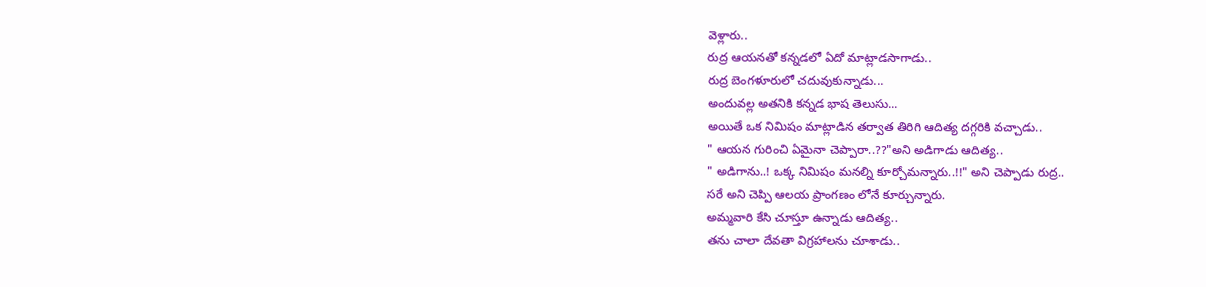వెళ్లారు..
రుద్ర ఆయనతో కన్నడలో ఏదో మాట్లాడసాగాడు..
రుద్ర బెంగళూరులో చదువుకున్నాడు...
అందువల్ల అతనికి కన్నడ భాష తెలుసు...
అయితే ఒక నిమిషం మాట్లాడిన తర్వాత తిరిగి ఆదిత్య దగ్గరికి వచ్చాడు..
" ఆయన గురించి ఏమైనా చెప్పారా..??"అని అడిగాడు ఆదిత్య..
" అడిగాను..! ఒక్క నిమిషం మనల్ని కూర్చోమన్నారు..!!" అని చెప్పాడు రుద్ర..
సరే అని చెప్పి ఆలయ ప్రాంగణం లోనే కూర్చున్నారు.
అమ్మవారి కేసి చూస్తూ ఉన్నాడు ఆదిత్య..
తను చాలా దేవతా విగ్రహాలను చూశాడు..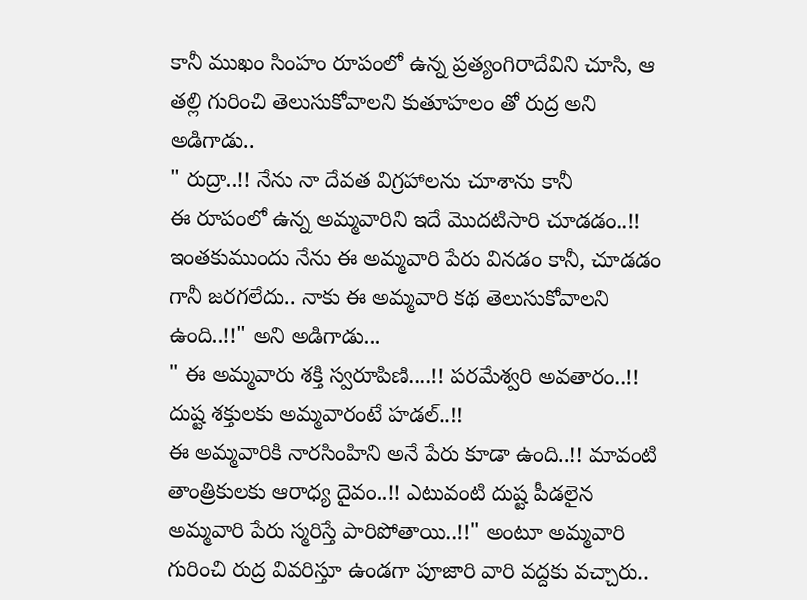కానీ ముఖం సింహం రూపంలో ఉన్న ప్రత్యంగిరాదేవిని చూసి, ఆ తల్లి గురించి తెలుసుకోవాలని కుతూహలం తో రుద్ర అని అడిగాడు..
" రుద్రా..!! నేను నా దేవత విగ్రహాలను చూశాను కానీ
ఈ రూపంలో ఉన్న అమ్మవారిని ఇదే మొదటిసారి చూడడం..!! ఇంతకుముందు నేను ఈ అమ్మవారి పేరు వినడం కానీ, చూడడం గానీ జరగలేదు.. నాకు ఈ అమ్మవారి కథ తెలుసుకోవాలని ఉంది..!!" అని అడిగాడు...
" ఈ అమ్మవారు శక్తి స్వరూపిణి....!! పరమేశ్వరి అవతారం..!! దుష్ట శక్తులకు అమ్మవారంటే హడల్..!!
ఈ అమ్మవారికి నారసింహిని అనే పేరు కూడా ఉంది..!! మావంటి తాంత్రికులకు ఆరాధ్య దైవం..!! ఎటువంటి దుష్ట పీడలైన అమ్మవారి పేరు స్మరిస్తే పారిపోతాయి..!!" అంటూ అమ్మవారి గురించి రుద్ర వివరిస్తూ ఉండగా పూజారి వారి వద్దకు వచ్చారు..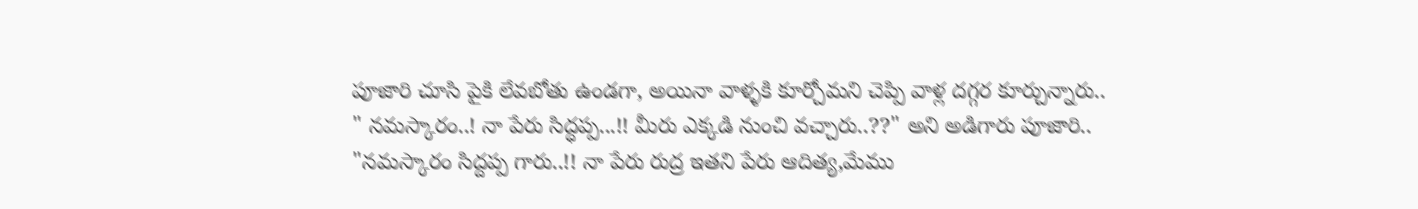పూజారి చూసి పైకి లేవబోతు ఉండగా, అయినా వాళ్ళకి కూర్చోమని చెప్పి వాళ్ల దగ్గర కూర్చున్నారు..
" నమస్కారం..! నా పేరు సిద్ధప్ప...!! మీరు ఎక్కడి నుంచి వచ్చారు..??" అని అడిగారు పూజారి..
"నమస్కారం సిద్దప్ప గారు..!! నా పేరు రుద్ర ఇతని పేరు ఆదిత్య,మేము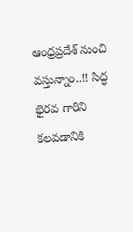ఆంధ్రప్రదేశ్ నుంచి వస్తున్నాం..!! సిద్ధ భైరవ గారిని కలవడానికి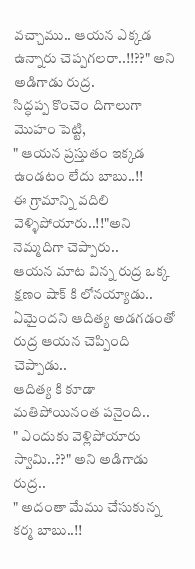వచ్చాము.. ఆయన ఎక్కడ ఉన్నారు చెప్పగలరా..!!??" అని అడిగాడు రుద్ర.
సిద్ధప్ప కొంచెం దిగాలుగా మొహం పెట్టి,
" ఆయన ప్రస్తుతం ఇక్కడ ఉండటం లేదు బాబు..!!
ఈ గ్రామాన్ని వదిలి వెళ్ళిపోయారు..!!"అని నెమ్మదిగా చెప్పారు..
ఆయన మాట విన్న రుద్ర ఒక్క క్షణం షాక్ కి లోనయ్యాడు..
ఏమైందని ఆదిత్య అడగడంతో రుద్ర ఆయన చెప్పింది చెప్పాడు..
ఆదిత్య కి కూడా మతిపోయినంత పనైంది..
" ఎందుకు వెళ్లిపోయారు స్వామి..??" అని అడిగాడు రుద్ర..
" అదంతా మేము చేసుకున్న కర్మ బాబు..!!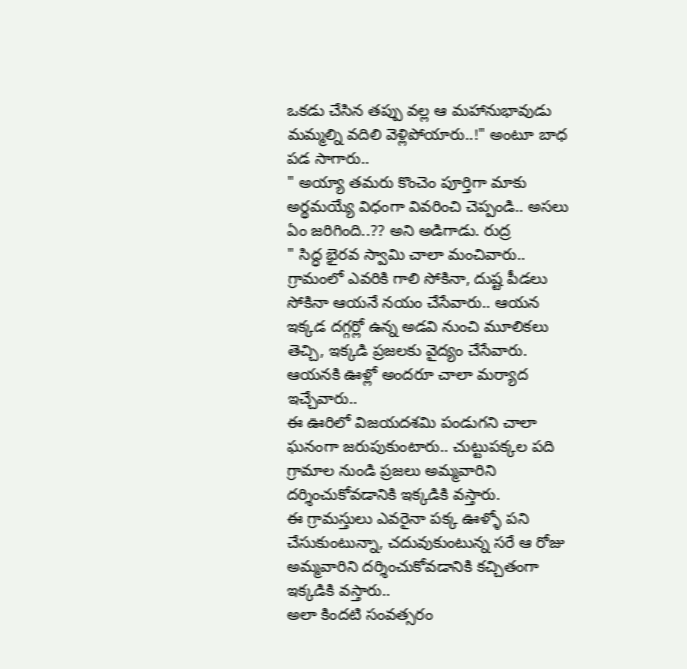ఒకడు చేసిన తప్పు వల్ల ఆ మహానుభావుడు మమ్మల్ని వదిలి వెళ్లిపోయారు..!" అంటూ బాధ పడ సాగారు..
" అయ్యా తమరు కొంచెం పూర్తిగా మాకు అర్థమయ్యే విధంగా వివరించి చెప్పండి.. అసలు ఏం జరిగింది..?? అని అడిగాడు. రుద్ర
" సిద్ధ భైరవ స్వామి చాలా మంచివారు.. గ్రామంలో ఎవరికి గాలి సోకినా, దుష్ట పీడలు సోకినా ఆయనే నయం చేసేవారు.. ఆయన ఇక్కడ దగ్గర్లో ఉన్న అడవి నుంచి మూలికలు తెచ్చి, ఇక్కడి ప్రజలకు వైద్యం చేసేవారు. ఆయనకి ఊళ్లో అందరూ చాలా మర్యాద ఇచ్చేవారు..
ఈ ఊరిలో విజయదశమి పండుగని చాలా ఘనంగా జరుపుకుంటారు.. చుట్టుపక్కల పది గ్రామాల నుండి ప్రజలు అమ్మవారిని దర్శించుకోవడానికి ఇక్కడికి వస్తారు.
ఈ గ్రామస్తులు ఎవరైనా పక్క ఊళ్ళో పని చేసుకుంటున్నా, చదువుకుంటున్న సరే ఆ రోజు అమ్మవారిని దర్శించుకోవడానికి కచ్చితంగా ఇక్కడికి వస్తారు..
అలా కిందటి సంవత్సరం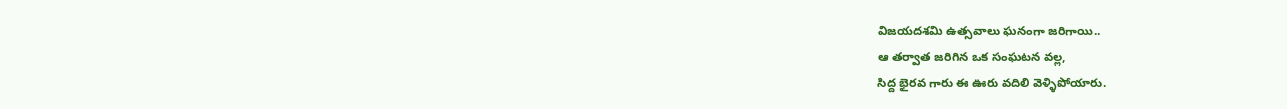విజయదశమి ఉత్సవాలు ఘనంగా జరిగాయి..
ఆ తర్వాత జరిగిన ఒక సంఘటన వల్ల,
సిద్ద భైరవ గారు ఈ ఊరు వదిలి వెళ్ళిపోయారు.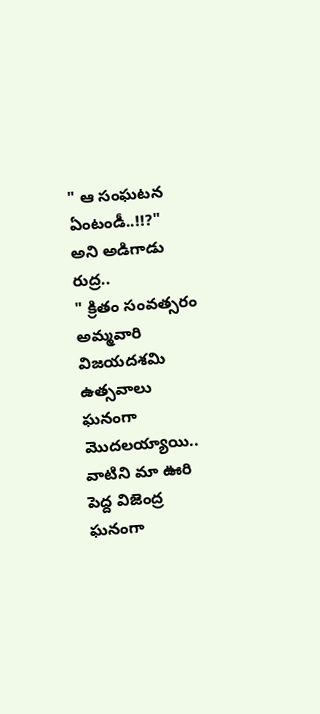" ఆ సంఘటన ఏంటండీ..!!?" అని అడిగాడు రుద్ర..
" క్రితం సంవత్సరం అమ్మవారి విజయదశమి ఉత్సవాలు ఘనంగా మొదలయ్యాయి.. వాటిని మా ఊరి పెద్ద విజెంద్ర ఘనంగా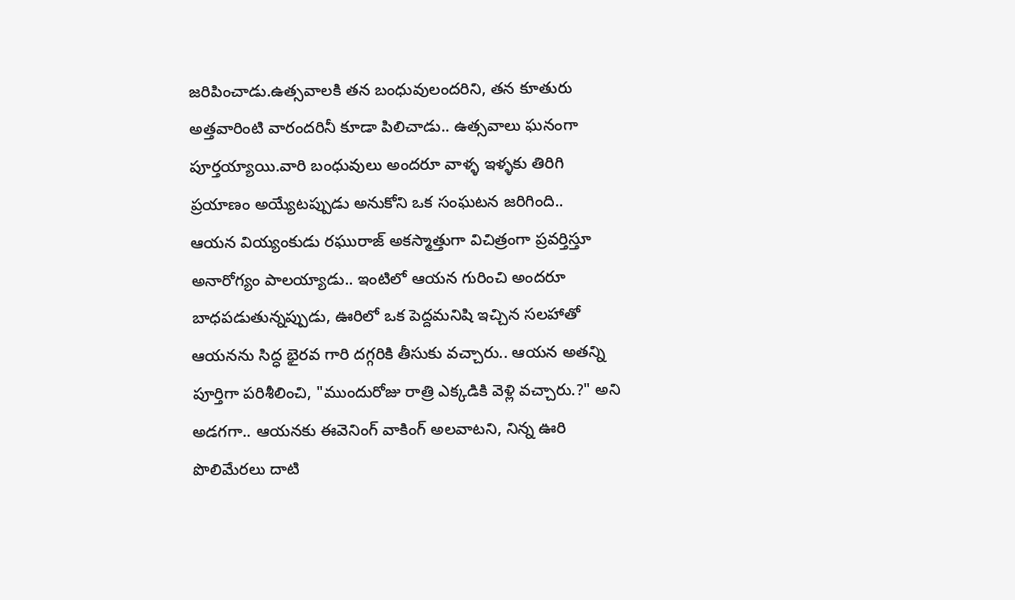జరిపించాడు.ఉత్సవాలకి తన బంధువులందరిని, తన కూతురు అత్తవారింటి వారందరినీ కూడా పిలిచాడు.. ఉత్సవాలు ఘనంగా పూర్తయ్యాయి.వారి బంధువులు అందరూ వాళ్ళ ఇళ్ళకు తిరిగి ప్రయాణం అయ్యేటప్పుడు అనుకోని ఒక సంఘటన జరిగింది..
ఆయన వియ్యంకుడు రఘురాజ్ అకస్మాత్తుగా విచిత్రంగా ప్రవర్తిస్తూ అనారోగ్యం పాలయ్యాడు.. ఇంటిలో ఆయన గురించి అందరూ బాధపడుతున్నప్పుడు, ఊరిలో ఒక పెద్దమనిషి ఇచ్చిన సలహాతో ఆయనను సిద్ధ భైరవ గారి దగ్గరికి తీసుకు వచ్చారు.. ఆయన అతన్ని పూర్తిగా పరిశీలించి, "ముందురోజు రాత్రి ఎక్కడికి వెళ్లి వచ్చారు.?" అని అడగగా.. ఆయనకు ఈవెనింగ్ వాకింగ్ అలవాటని, నిన్న ఊరి పొలిమేరలు దాటి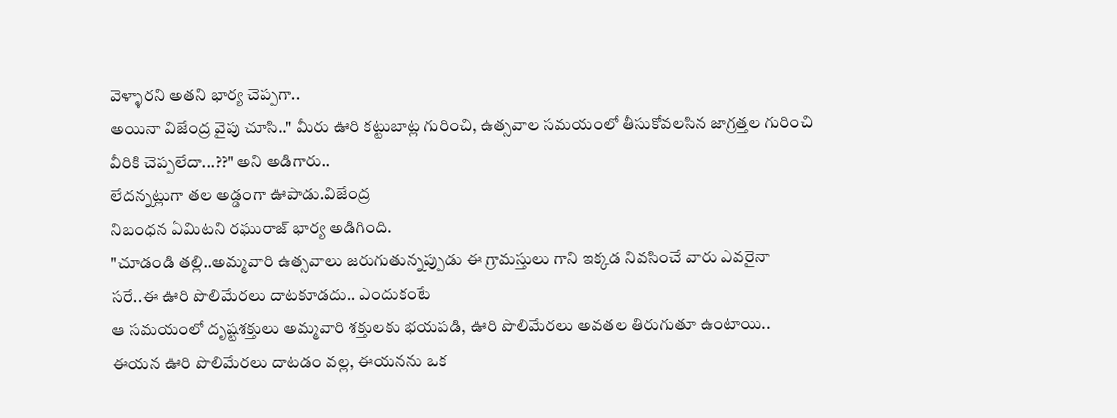వెళ్ళారని అతని భార్య చెప్పగా..
అయినా విజేంద్ర వైపు చూసి.." మీరు ఊరి కట్టుబాట్ల గురించి, ఉత్సవాల సమయంలో తీసుకోవలసిన జాగ్రత్తల గురించి వీరికి చెప్పలేదా...??" అని అడిగారు..
లేదన్నట్లుగా తల అడ్డంగా ఊపాడు.విజేంద్ర
నిబంధన ఏమిటని రఘురాజ్ భార్య అడిగింది.
"చూడండి తల్లి..అమ్మవారి ఉత్సవాలు జరుగుతున్నప్పుడు ఈ గ్రామస్తులు గాని ఇక్కడ నివసించే వారు ఎవరైనా సరే..ఈ ఊరి పొలిమేరలు దాటకూడదు.. ఎందుకంటే
ఆ సమయంలో దృష్టశక్తులు అమ్మవారి శక్తులకు భయపడి, ఊరి పొలిమేరలు అవతల తిరుగుతూ ఉంటాయి.. ఈయన ఊరి పొలిమేరలు దాటడం వల్ల, ఈయనను ఒక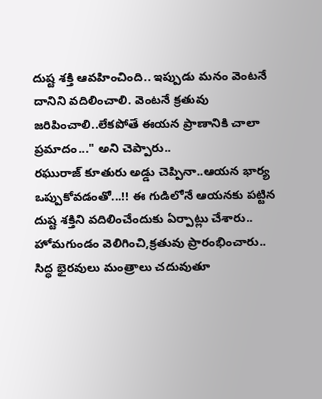దుష్ట శక్తి ఆవహించింది.. ఇప్పుడు మనం వెంటనే దానిని వదిలించాలి. వెంటనే క్రతువు జరిపించాలి..లేకపోతే ఈయన ప్రాణానికి చాలా ప్రమాదం..." అని చెప్పారు..
రఘురాజ్ కూతురు అడ్డు చెప్పినా..ఆయన భార్య ఒప్పుకోవడంతో...!! ఈ గుడిలోనే ఆయనకు పట్టిన దుష్ట శక్తిని వదిలించేందుకు ఏర్పాట్లు చేశారు..
హోమగుండం వెలిగించి,క్రతువు ప్రారంభించారు.. సిద్ధ భైరవులు మంత్రాలు చదువుతూ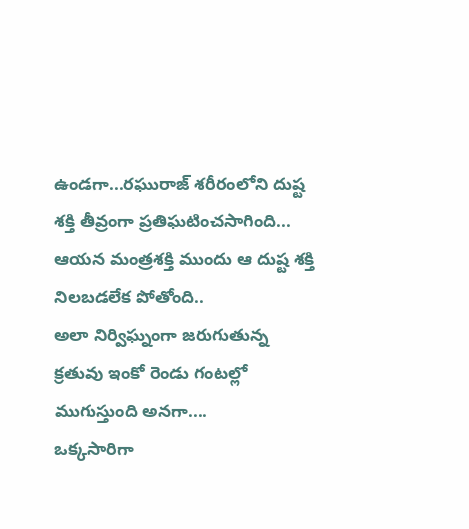ఉండగా...రఘురాజ్ శరీరంలోని దుష్ట శక్తి తీవ్రంగా ప్రతిఘటించసాగింది... ఆయన మంత్రశక్తి ముందు ఆ దుష్ట శక్తి నిలబడలేక పోతోంది..
అలా నిర్విఘ్నంగా జరుగుతున్న క్రతువు ఇంకో రెండు గంటల్లో ముగుస్తుంది అనగా....
ఒక్కసారిగా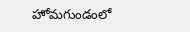హోమగుండంలో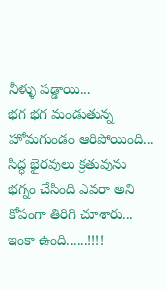నీళ్ళు పడ్డాయి...
భగ భగ మండుతున్న హోమగుండం ఆరిపోయింది...
సిద్ధ భైరవులు క్రతువును భగ్నం చేసింది ఎవరా అని కోపంగా తిరిగి చూశారు...
ఇంకా ఉంది......!!!!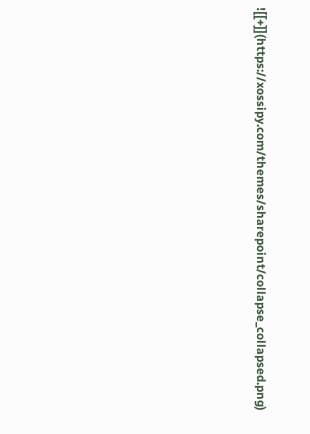![[+]](https://xossipy.com/themes/sharepoint/collapse_collapsed.png)